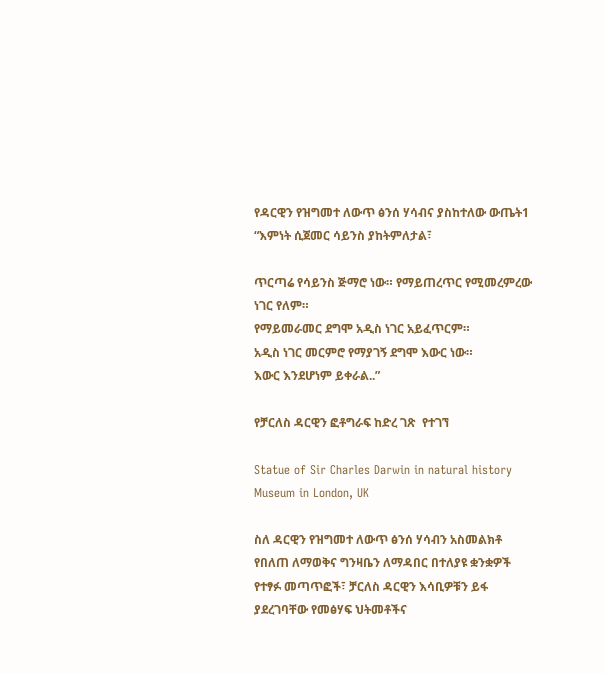የዳርዊን የዝግመተ ለውጥ ፅንሰ ሃሳብና ያስከተለው ውጤት1 “እምነት ሲጀመር ሳይንስ ያከትምለታል፣

ጥርጣሬ የሳይንስ ጅማሮ ነው። የማይጠረጥር የሚመረምረው ነገር የለም።
የማይመራመር ደግሞ አዲስ ነገር አይፈጥርም።
አዲስ ነገር መርምሮ የማያገኝ ደግሞ እውር ነው።
እውር እንደሆነም ይቀራል..”

የቻርለስ ዳርዊን ፎቶግራፍ ከድረ ገጽ  የተገኘ

Statue of Sir Charles Darwin in natural history Museum in London, UK

ስለ ዳርዊን የዝግመተ ለውጥ ፅንሰ ሃሳብን አስመልክቶ የበለጠ ለማወቅና ግንዛቤን ለማዳበር በተለያዩ ቋንቋዎች የተፃፉ መጣጥፎች፣ ቻርለስ ዳርዊን እሳቢዎቹን ይፋ ያደረገባቸው የመፅሃፍ ህትመቶችና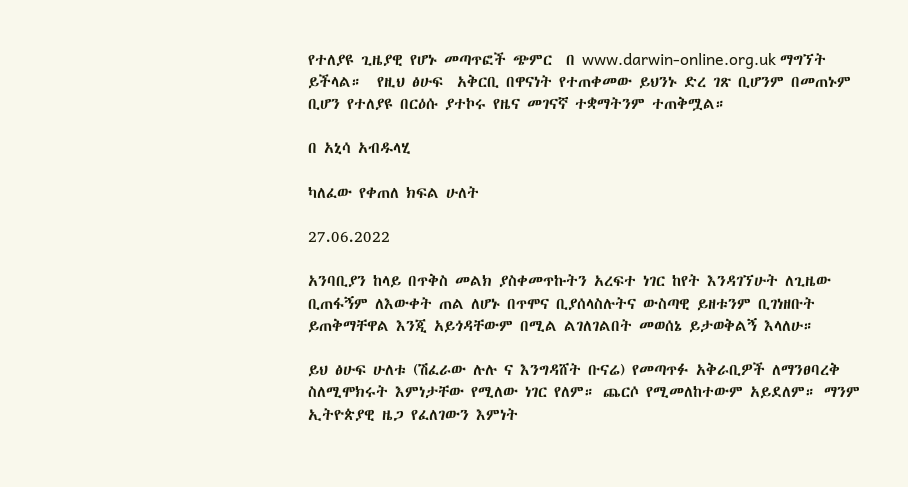የተለያዩ ጊዜያዊ የሆኑ መጣጥፎች ጭምር  በ www.darwin-online.org.uk ማግኘት ይችላል።  የዚህ ፅሁፍ  አቅርቢ በዋናነት የተጠቀመው ይህንኑ ድረ ገጽ ቢሆንም በመጠኑም ቢሆን የተለያዩ በርዕሱ ያተኮሩ የዜና መገናኛ ተቋማትንም ተጠቅሟል።

በ አኒሳ አብዱላሂ

ካለፈው የቀጠለ ክፍል ሁለት

27.06.2022

አንባቢያን ከላይ በጥቅስ መልክ ያስቀመጥኩትን አረፍተ ነገር ከየት እንዳገኘሁት ለጊዜው ቢጠፋኝም ለእውቀት ጠል ለሆኑ በጥሞና ቢያሰላስሉትና ውስጣዊ ይዘቱንም ቢገነዘቡት ይጠቅማቸዋል እንጂ አይጎዳቸውም በሚል ልገለገልበት መወሰኔ ይታወቅልኝ እላለሁ።

ይህ ፅሁፍ ሁለቱ (ሽፈራው ሉሉ ና እንግዳሸት ቡናሬ) የመጣጥፉ አቅራቢዎች ለማንፀባረቅ ስለሚሞክሩት እምነታቸው የሚለው ነገር የለም። ጨርሶ የሚመለከተውም አይደለም። ማንም ኢትዮጵያዊ ዜጋ የፈለገውን እምነት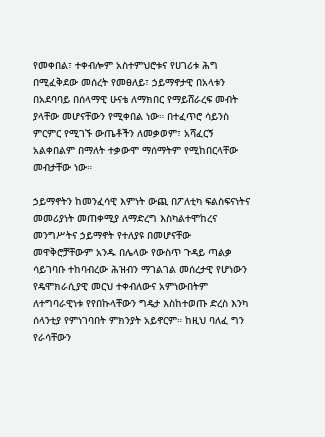የመቀበል፣ ተቀብሎም አስተምህሮቱና የሀገሪቱ ሕግ በሚፈቅደው መሰረት የመፀለይ፣ ኃይማኖታዊ በአላቱን በአደባባይ በሰላማዊ ሁናቴ ለማክበር የማይሸራረፍ መብት ያላቸው መሆናቸውን የሚቀበል ነው። በተፈጥሮ ሳይንስ ምርምር የሚገኙ ውጤቶችን ለመቃወም፣ አሻፈርኝ አልቀበልም በማለት ተቃውሞ ማሰማትም የሚከበርላቸው መብታቸው ነው።

ኃይማኖትን ከመንፈሳዊ እምነት ውጪ በፖለቲካ ፍልስፍናነትና መመሪያነት መጠቀሚያ ለማድረግ እስካልተሞከረና መንግሥትና ኃይማኖት የተለያዩ በመሆናቸው መዋቅሮቻቸውም አንዱ በሌላው የውስጥ ጉዳይ ጣልቃ ሳይገባቡ ተከባብረው ሕዝብን ማገልገል መሰረታዊ የሆነውን የዴሞክራሲያዊ መርህ ተቀብለውና አምነውበትም ለተግባራዊነቱ የየበኩላቸውን ግዴታ እስከተወጡ ድረስ እንካ ሰላንቲያ የምነገባበት ምክንያት አይኖርም። ከዚህ ባለፈ ግን የራሳቸውን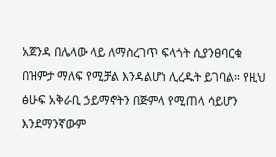አጀንዳ በሌላው ላይ ለማስረገጥ ፍላጎት ሲያንፀባርቁ በዝምታ ማለፍ የሚቻል እንዳልሆነ ሊረዱት ይገባል። የዚህ ፅሁፍ አቅራቢ ኃይማኖትን በጅምላ የሚጠላ ሳይሆን እንደማንኛውም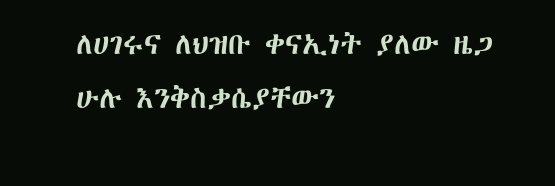ለሀገሩና ለህዝቡ ቀናኢነት ያለው ዜጋ ሁሉ እንቅስቃሴያቸውን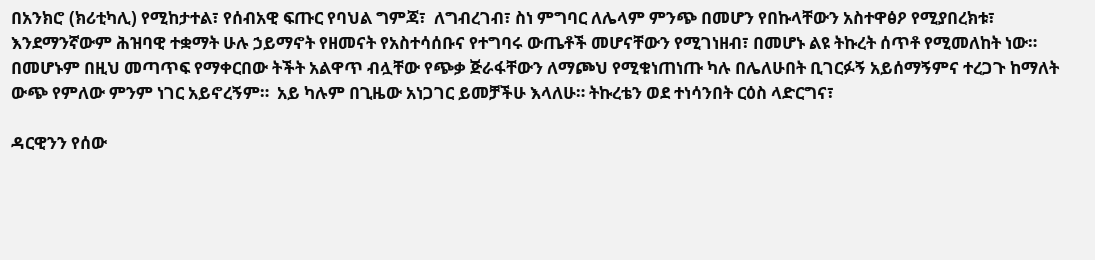በአንክሮ (ክሪቲካሊ) የሚከታተል፣ የሰብአዊ ፍጡር የባህል ግምጃ፣  ለግብረገብ፣ ስነ ምግባር ለሌላም ምንጭ በመሆን የበኩላቸውን አስተዋፅዖ የሚያበረክቱ፣ እንደማንኛውም ሕዝባዊ ተቋማት ሁሉ ኃይማኖት የዘመናት የአስተሳሰቡና የተግባሩ ውጤቶች መሆናቸውን የሚገነዘብ፣ በመሆኑ ልዩ ትኩረት ሰጥቶ የሚመለከት ነው። በመሆኑም በዚህ መጣጥፍ የማቀርበው ትችት አልዋጥ ብሏቸው የጭቃ ጅራፋቸውን ለማጮህ የሚቁነጠነጡ ካሉ በሌለሁበት ቢገርፉኝ አይሰማኝምና ተረጋጉ ከማለት ውጭ የምለው ምንም ነገር አይኖረኝም።  አይ ካሉም በጊዜው አነጋገር ይመቻችሁ እላለሁ። ትኩረቴን ወደ ተነሳንበት ርዕስ ላድርግና፣

ዳርዊንን የሰው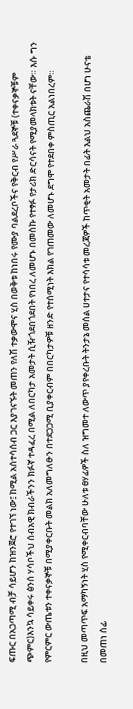ፍጡር በአጋጣሚ ብቻ ሳይሆን ከዝንጀሮ የተገኘ ነው፤ ከሚል አሰተሳሰብ ጋር እያገናኙት መጠን የለሽ ተቃውሞና ሂስ በወቅቱ ከነበሩ የሙያ ባልደረቦችና የቅርብ የሥራ ጓደኞቹ (ተቀናቃኞቹም ጭምር)እንኳ ሳይቀሩ ፅንሰ ሃሳቦችህ ሰብአዊ ክብራችንን ክፉኛ ተዳፈረ በሚል ለበርካታ አመታት ሲዥጎደበጎደበት የነበረ ለመሆኑ በመስኩ የተፃፉ የታሪክ ድርሳናት የሚያመላክቱት ናቸው። እሱ ግን የምርምር ውጤቱን ተቀናቃኞቹ በሚያቀርቡት መልክ አለመግለፁን በተደጋጋሚ ቢያቀርብም በበርካታዎቹ ዘንድ የተሰሚነት እክል የገጠመው ለመሆኑ ደግሞ የተደበቀ ምስጢር አልነበረም።

በዚህ መጣጥፍ አማካኝነት ሂስ የሚቀርብባቸው ሁለቱ ፀሃፊዎች ስለ ዝግመተ ለውጥ ያየቀረቡት ትንታኔ መሰል ሀተታና የተሳሳቱ መረጃዎች ከጥቂት አመታት በፊት እልህ አስጨራሽ በሆነ ሁናቴ በመጠነ ሰፊ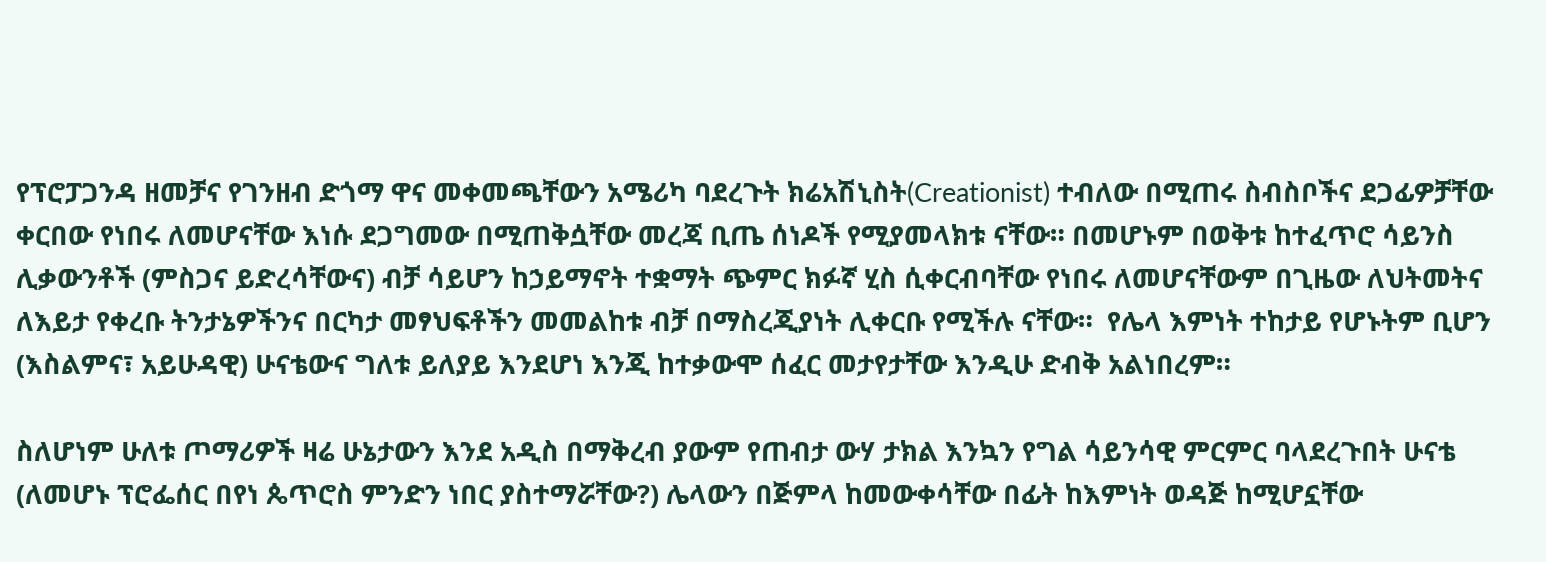የፕሮፓጋንዳ ዘመቻና የገንዘብ ድጎማ ዋና መቀመጫቸውን አሜሪካ ባደረጉት ክሬአሽኒስት(Creationist) ተብለው በሚጠሩ ስብስቦችና ደጋፊዎቻቸው ቀርበው የነበሩ ለመሆናቸው እነሱ ደጋግመው በሚጠቅሷቸው መረጃ ቢጤ ሰነዶች የሚያመላክቱ ናቸው። በመሆኑም በወቅቱ ከተፈጥሮ ሳይንስ ሊቃውንቶች (ምስጋና ይድረሳቸውና) ብቻ ሳይሆን ከኃይማኖት ተቋማት ጭምር ክፉኛ ሂስ ሲቀርብባቸው የነበሩ ለመሆናቸውም በጊዜው ለህትመትና ለእይታ የቀረቡ ትንታኔዎችንና በርካታ መፃህፍቶችን መመልከቱ ብቻ በማስረጂያነት ሊቀርቡ የሚችሉ ናቸው።  የሌላ እምነት ተከታይ የሆኑትም ቢሆን (እስልምና፣ አይሁዳዊ) ሁናቴውና ግለቱ ይለያይ እንደሆነ እንጂ ከተቃውሞ ሰፈር መታየታቸው እንዲሁ ድብቅ አልነበረም።

ስለሆነም ሁለቱ ጦማሪዎች ዛሬ ሁኔታውን እንደ አዲስ በማቅረብ ያውም የጠብታ ውሃ ታክል እንኳን የግል ሳይንሳዊ ምርምር ባላደረጉበት ሁናቴ (ለመሆኑ ፕሮፌሰር በየነ ጴጥሮስ ምንድን ነበር ያስተማሯቸው?) ሌላውን በጅምላ ከመውቀሳቸው በፊት ከእምነት ወዳጅ ከሚሆኗቸው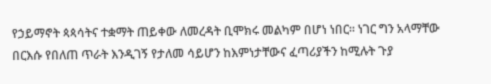የኃይማኖት ጳጳሳትና ተቋማት ጠይቀው ለመረዳት ቢሞክሩ መልካም በሆነ ነበር። ነገር ግን አላማቸው በርእሱ የበለጠ ጥራት እንዲገኝ የታለመ ሳይሆን ከእምነታቸውና ፈጣሪያችን ከሚሉት ጉያ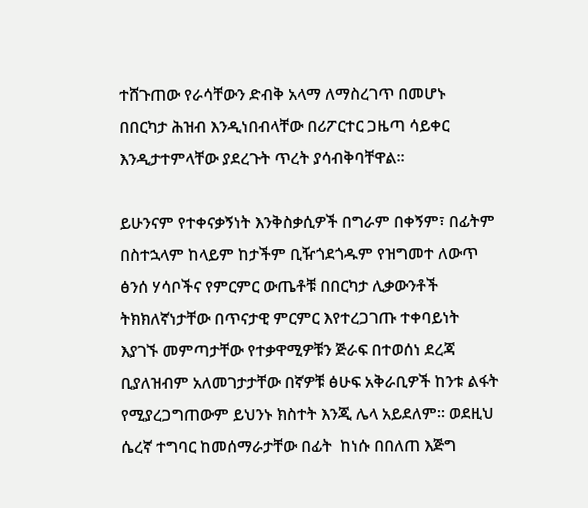ተሸጉጠው የራሳቸውን ድብቅ አላማ ለማስረገጥ በመሆኑ በበርካታ ሕዝብ እንዲነበብላቸው በሪፖርተር ጋዜጣ ሳይቀር እንዲታተምላቸው ያደረጉት ጥረት ያሳብቅባቸዋል።

ይሁንናም የተቀናቃኝነት እንቅስቃሲዎች በግራም በቀኝም፣ በፊትም በስተኋላም ከላይም ከታችም ቢዥጎደጎዱም የዝግመተ ለውጥ ፅንሰ ሃሳቦችና የምርምር ውጤቶቹ በበርካታ ሊቃውንቶች ትክክለኛነታቸው በጥናታዊ ምርምር እየተረጋገጡ ተቀባይነት እያገኙ መምጣታቸው የተቃዋሚዎቹን ጅራፍ በተወሰነ ደረጃ ቢያለዝብም አለመገታታቸው በኛዎቹ ፅሁፍ አቅራቢዎች ከንቱ ልፋት የሚያረጋግጠውም ይህንኑ ክስተት እንጂ ሌላ አይደለም። ወደዚህ ሴረኛ ተግባር ከመሰማራታቸው በፊት  ከነሱ በበለጠ እጅግ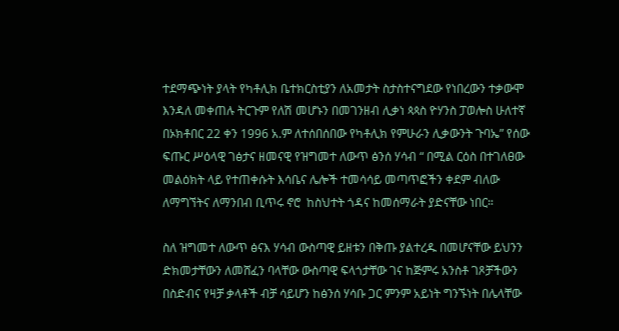ተደማጭነት ያላት የካቶሊክ ቤተክርስቲያን ለአመታት ስታስተናግደው የነበረውን ተቃውሞ እንዳለ መቀጠሉ ትርጉም የለሽ መሆኑን በመገንዘብ ሊቃነ ጳጳስ ዮሃንስ ፓወሎስ ሁለተኛ በኦክቶበር 22 ቀን 1996 አ.ም ለተሰበሰበው የካቶሊክ የምሁራን ሊቃውንት ጉባኤ” የሰው ፍጡር ሥዕላዊ ገፅታና ዘመናዊ የዝግመተ ለውጥ ፅንሰ ሃሳብ “ በሚል ርዕስ በተገለፀው መልዕክት ላይ የተጠቀሱት እሳቤና ሌሎች ተመሳሳይ መጣጥፎችን ቀደም ብለው ለማግኘትና ለማንበብ ቢጥሩ ኖሮ  ከስህተት ጎዳና ከመሰማራት ያድናቸው ነበር።

ስለ ዝግመተ ለውጥ ፅናእ ሃሳብ ውስጣዊ ይዘቱን በቅጡ ያልተረዱ በመሆናቸው ይህንን ድክመታቸውን ለመሸፈን ባላቸው ውስጣዊ ፍላጎታቸው ገና ከጅምሩ አንስቶ ገጾቻችውን በስድብና የዛቻ ቃላቶች ብቻ ሳይሆን ከፅንሰ ሃሳቡ ጋር ምንም አይነት ግንኙነት በሌላቸው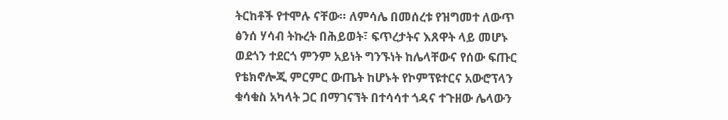ትርከቶች የተሞሉ ናቸው። ለምሳሌ በመሰረቱ የዝግመተ ለውጥ ፅንሰ ሃሳብ ትኩረት በሕይወት፣ ፍጥረታትና እጸዋት ላይ መሆኑ ወደጎን ተደርጎ ምንም አይነት ግንኙነት ከሌላቸውና የሰው ፍጡር የቴክኖሎጂ ምርምር ውጤት ከሆኑት የኮምፕዩተርና አውሮፕላን ቁሳቁስ አካላት ጋር በማገናኘት በተሳሳተ ጎዳና ተጉዘው ሌላውን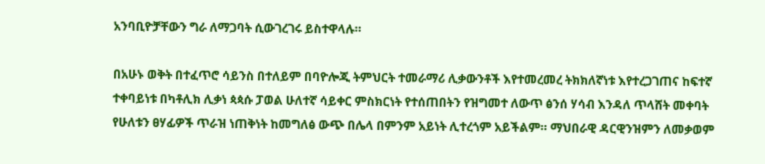አንባቢዮቻቸውን ግራ ለማጋባት ሲውገረገሩ ይስተዋላሉ።

በአሁኑ ወቅት በተፈጥሮ ሳይንስ በተለይም በባዮሎጂ ትምህርት ተመራማሪ ሊቃውንቶች እየተመረመረ ትክክለኛነቱ እየተረጋገጠና ከፍተኛ ተቀባይነቱ በካቶሊክ ሊቃነ ጳጳሱ ፓወል ሁለተኛ ሳይቀር ምስክርነት የተሰጠበትን የዝግመተ ለውጥ ፅንሰ ሃሳብ እንዳለ ጥላሸት መቀባት የሁለቱን ፀሃፊዎች ጥራዝ ነጠቅነት ከመግለፅ ውጭ በሌላ በምንም አይነት ሊተረጎም አይችልም። ማህበራዊ ዳርዊንዝምን ለመቃወም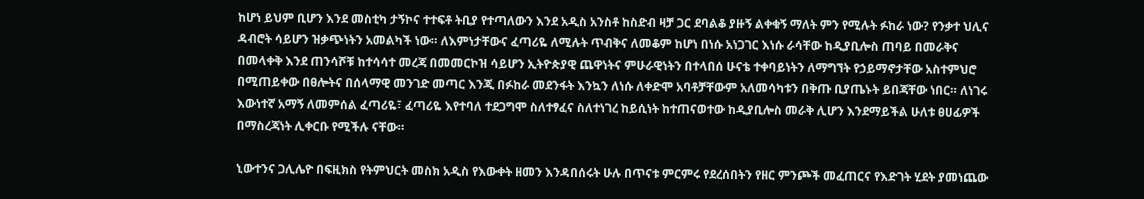ከሆነ ይህም ቢሆን እንደ መስቲካ ታኝኮና ተተፍቶ ትቢያ የተጣለውን እንደ አዲስ አንስቶ ከስድብ ዛቻ ጋር ደባልቆ ያዙኝ ልቀቁኝ ማለት ምን የሚሉት ፉከራ ነው? የንቃተ ህሊና ዳብሮት ሳይሆን ዝቃጭነትን አመልካች ነው። ለእምነታቸውና ፈጣሪዬ ለሚሉት ጥብቅና ለመቆም ከሆነ በነሱ አነጋገር እነሱ ራሳቸው ከዲያቢሎስ ጠባይ በመራቅና በመላቀቅ እንደ ጠንሳሾቹ ከተሳሳተ መረጃ በመመርኮዝ ሳይሆን ኢትዮጵያዊ ጨዋነትና ምሁራዊነትን በተላበሰ ሁናቴ ተቀባይነትን ለማግኘት የኃይማኖታቸው አስተምህሮ በሚጠይቀው በፀሎትና በሰላማዊ መንገድ መጣር እንጂ በፉከራ መደንፋት እንኳን ለነሱ ለቀድሞ አባቶቻቸውም አለመሳካቱን በቅጡ ቢያጤኑት ይበጃቸው ነበር። ለነገሩ እውነተኛ አማኝ ለመምሰል ፈጣሪዬ፣ ፈጣሪዬ እየተባለ ተደጋግሞ ስለተፃፈና ስለተነገረ ከይሲነት ከተጠናወተው ከዲያቢሎስ መራቅ ሊሆን እንደማይችል ሁለቱ ፀሀፊዎች በማስረጃነት ሊቀርቡ የሚችሉ ናቸው።

ኒውተንና ጋሊሌዮ በፍዚክስ የትምህርት መስክ አዲስ የእውቀት ዘመን እንዳበሰሩት ሁሉ በጥናቱ ምርምሩ የደረሰበትን የዘር ምንጮች መፈጠርና የእድገት ሂደት ያመነጨው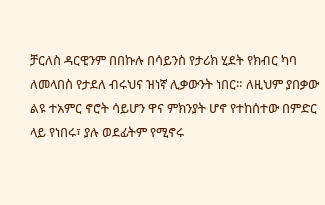ቻርለስ ዳርዊንም በበኩሉ በሳይንስ የታሪክ ሂደት የክብር ካባ ለመላበስ የታደለ ብሩህና ዝነኛ ሊቃውንት ነበር። ለዚህም ያበቃው ልዩ ተአምር ኖሮት ሳይሆን ዋና ምክንያት ሆኖ የተከሰተው በምድር ላይ የነበሩ፣ ያሉ ወደፊትም የሚኖሩ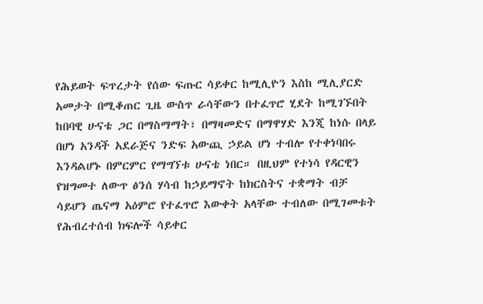የሕይወት ፍጥረታት የሰው ፍጡር ሳይቀር ከሚሊዮን እስከ ሚሊያርድ አመታት በሚቆጠር ጊዜ ውስጥ ራሳቸውን በተፈጥሮ ሂደት ከሚገኙበት ከበባዊ ሁናቴ ጋር በማስማማት፣ በማዛመድና በማዋሃድ እንጂ ከነሱ በላይ በሆነ አንዳች አደራጅና ንድፍ አውጪ ኃይል ሆነ ተብሎ የተቀነባበሩ እንዳልሆኑ በምርምር የማግኘቱ ሁናቴ ነበር። በዚህም የተነሳ የዳርዊን የዝግመተ ለውጥ ፅንሰ ሃሳብ ከኃይማኖት ከክርስትና ተቋማት ብቻ ሳይሆን ጤናማ አዕምሮ የተፈጥሮ እውቀት አላቸው ተብለው በሚገመቱት የሕብረተሰብ ክፍሎች ሳይቀር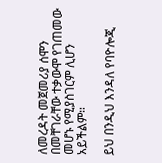ለመረዳት መጀመሪያ ሰሞን በመቸገራቸው ተቃውሞ የገጠመው መሆኑ የሚያስገርም ሊሆን አይችልም።

ይህ በንዲህ እንዳለ የባዮሎጂ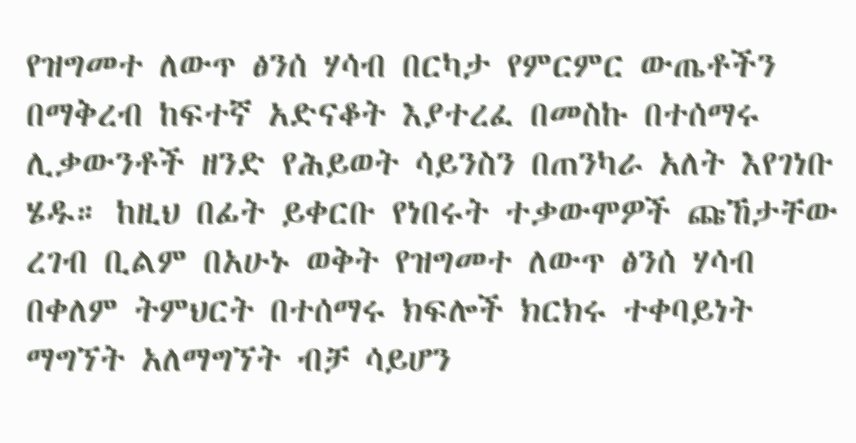የዝግመተ ለውጥ ፅንሰ ሃሳብ በርካታ የምርምር ውጤቶችን በማቅረብ ከፍተኛ አድናቆት እያተረፈ በመስኩ በተሰማሩ ሊቃውንቶች ዘንድ የሕይወት ሳይንስን በጠንካራ አለት እየገነቡ ሄዱ። ከዚህ በፊት ይቀርቡ የነበሩት ተቃውሞዎች ጩኸታቸው ረገብ ቢልም በአሁኑ ወቅት የዝግመተ ለውጥ ፅንሰ ሃሳብ በቀለም ትምህርት በተሰማሩ ክፍሎች ክርክሩ ተቀባይነት ማግኘት አለማግኘት ብቻ ሳይሆን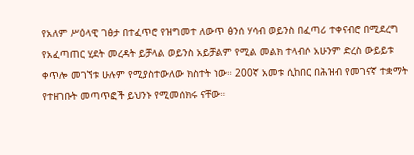የአለም ሥዕላዊ ገፅታ በተፈጥሮ የዝግመተ ለውጥ ፅንሰ ሃሳብ ወይንስ በፈጣሪ ተቀናብሮ በሚደረግ የአፈጣጠር ሂደት መረዳት ይቻላል ወይንስ አይቻልም የሚል መልክ ተላብሶ አሁንም ድረስ ውይይቱ ቀጥሎ መገኘቱ ሁሉም የሚያስተውለው ክስተት ነው። 200ኛ አመቱ ሲከበር በሕዝብ የመገናኛ ተቋማት የተዘገቡት መጣጥፎች ይህንኑ የሚመሰክሩ ናቸው።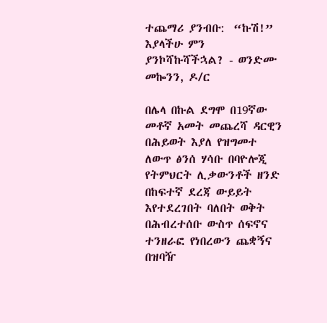ተጨማሪ ያንብቡ:  “ኩሽ!” እያላችሁ ምን ያንኮሻኩሻችኋል? - ወንድሙ መኰንን, ዶ/ር

በሌላ በኩል ደግሞ በ19ኛው መቶኛ አመት መጨረሻ ዳርዊን በሕይወት እያለ የዝግመተ ለውጥ ፅንሰ ሃሳቡ በባዮሎጂ የትምህርት ሊቃውንቶች ዘንድ በከፍተኛ ደረጃ ውይይት እየተደረገበት ባለበት ወቅት በሕብረተሰቡ ውስጥ ሰፍኖና ተንዘራፎ የነበረውን ጨቋኝና በዝባዥ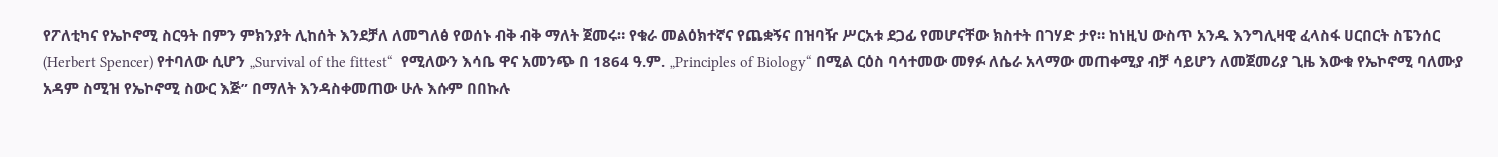የፖለቲካና የኤኮኖሚ ስርዓት በምን ምክንያት ሊከሰት እንደቻለ ለመግለፅ የወሰኑ ብቅ ብቅ ማለት ጀመሩ። የቁራ መልዕክተኛና የጨቋኝና በዝባዥ ሥርአቱ ደጋፊ የመሆናቸው ክስተት በገሃድ ታየ። ከነዚህ ውስጥ አንዱ እንግሊዛዊ ፈላስፋ ሀርበርት ስፔንሰር (Herbert Spencer) የተባለው ሲሆን „Survival of the fittest“  የሚለውን እሳቤ ዋና አመንጭ በ 1864 ዓ.ም. „Principles of Biology“ በሚል ርዕስ ባሳተመው መፃፉ ለሴራ አላማው መጠቀሚያ ብቻ ሳይሆን ለመጀመሪያ ጊዜ እውቁ የኤኮኖሚ ባለሙያ አዳም ስሚዝ የኤኮኖሚ ስውር እጅ” በማለት እንዳስቀመጠው ሁሉ እሱም በበኩሉ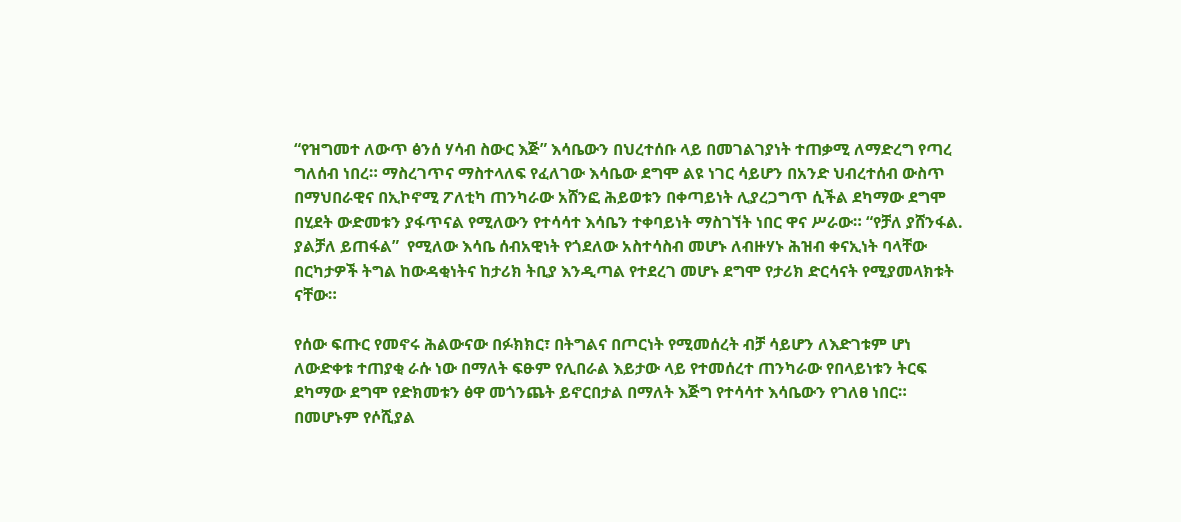“የዝግመተ ለውጥ ፅንሰ ሃሳብ ስውር እጅ” እሳቤውን በህረተሰቡ ላይ በመገልገያነት ተጠቃሚ ለማድረግ የጣረ ግለሰብ ነበረ። ማስረገጥና ማስተላለፍ የፈለገው እሳቤው ደግሞ ልዩ ነገር ሳይሆን በአንድ ህብረተሰብ ውስጥ በማህበራዊና በኢኮኖሚ ፖለቲካ ጠንካራው አሸንፎ ሕይወቱን በቀጣይነት ሊያረጋግጥ ሲችል ደካማው ደግሞ በሂደት ውድመቱን ያፋጥናል የሚለውን የተሳሳተ እሳቤን ተቀባይነት ማስገኘት ነበር ዋና ሥራው። “የቻለ ያሸንፋል. ያልቻለ ይጠፋል”  የሚለው እሳቤ ሰብአዊነት የጎደለው አስተሳስብ መሆኑ ለብዙሃኑ ሕዝብ ቀናኢነት ባላቸው በርካታዎች ትግል ከውዳቂነትና ከታሪክ ትቢያ እንዲጣል የተደረገ መሆኑ ደግሞ የታሪክ ድርሳናት የሚያመላክቱት ናቸው።

የሰው ፍጡር የመኖሩ ሕልውናው በፉክክር፣ በትግልና በጦርነት የሚመሰረት ብቻ ሳይሆን ለእድገቱም ሆነ ለውድቀቱ ተጠያቂ ራሱ ነው በማለት ፍፁም የሊበራል እይታው ላይ የተመሰረተ ጠንካራው የበላይነቱን ትርፍ ደካማው ደግሞ የድክመቱን ፅዋ መጎንጨት ይኖርበታል በማለት እጅግ የተሳሳተ እሳቤውን የገለፀ ነበር። በመሆኑም የሶሺያል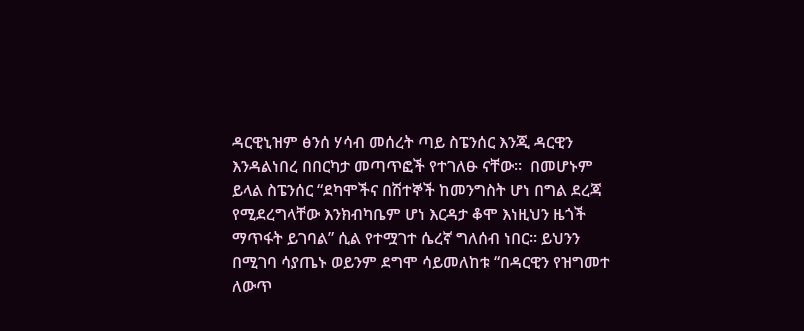ዳርዊኒዝም ፅንሰ ሃሳብ መሰረት ጣይ ስፔንሰር እንጂ ዳርዊን እንዳልነበረ በበርካታ መጣጥፎች የተገለፁ ናቸው።  በመሆኑም ይላል ስፔንሰር “ደካሞችና በሽተኞች ከመንግስት ሆነ በግል ደረጃ የሚደረግላቸው እንክብካቤም ሆነ እርዳታ ቆሞ እነዚህን ዜጎች ማጥፋት ይገባል” ሲል የተሟገተ ሴረኛ ግለሰብ ነበር። ይህንን በሚገባ ሳያጤኑ ወይንም ደግሞ ሳይመለከቱ “በዳርዊን የዝግመተ ለውጥ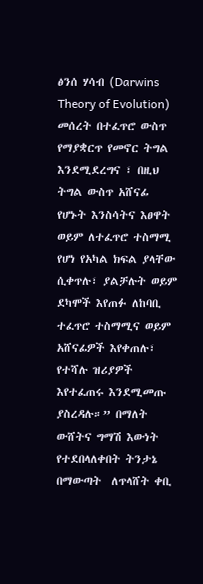ፅንሰ ሃሳብ (Darwins Theory of Evolution)  መሰረት በተፈጥሮ ውስጥ የማያቋርጥ የመኖር ትግል እንደሚደረግና ፣ በዚህ ትግል ውስጥ አሸናፊ የሆኑት እንስሳትና እፀዋት  ወይም ለተፈጥሮ ተስማሚ የሆነ የአካል ክፍል ያላቸው ሲቀጥሉ፣ ያልቻሉት ወይም ደካሞች እየጠፉ ለከባቢ ተፈጥሮ ተስማሚና ወይም አሸናፊዎች እየቀጠሉ፣ የተሻሉ ዝሪያዎች እየተፈጠሩ እንደሚመጡ ያስረዳሉ።” በማለት ውሸትና ግማሽ እውነት የተደበላለቀበት ትንታኔ በማውጣት  ለጥላሸት ቀቢ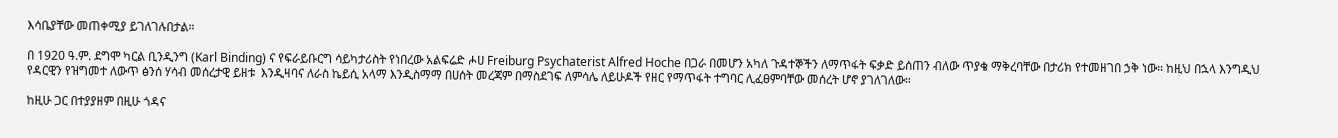እሳቤያቸው መጠቀሚያ ይገለገሉበታል።

በ 1920 ዓ.ም. ደግሞ ካርል ቢንዲንግ (Karl Binding) ና የፍራይቡርግ ሳይካታሪስት የነበረው አልፍሬድ ሖሀ Freiburg Psychaterist Alfred Hoche በጋራ በመሆን አካለ ጉዳተኞችን ለማጥፋት ፍቃድ ይሰጠን ብለው ጥያቄ ማቅረባቸው በታሪክ የተመዘገበ ኃቅ ነው። ከዚህ በኋላ እንግዲህ የዳርዊን የዝግመተ ለውጥ ፅንሰ ሃሳብ መሰረታዊ ይዘቱ  እንዲዛባና ለራስ ኬይሲ አላማ እንዲስማማ በሀሰት መረጃም በማስደገፍ ለምሳሌ ለይሁዶች የዘር የማጥፋት ተግባር ሊፈፀምባቸው መሰረት ሆኖ ያገለገለው።

ከዚሁ ጋር በተያያዘም በዚሁ ጎዳና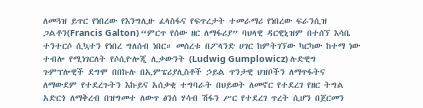ለመጓዝ ይጥር የነበረው የእንግሊዙ ፈላስፋና የፍጥረታት ተመራማሪ የነበረው ፍራንሲዝ ጋልቶን(Francis Galton) “ምርጥ የሰው ዘር ለማፋሪያ” ባህላዊ ዳርዊኒዝም በተሰኘ እሳቤ ተንተርሶ ሲኳተን የነበረ ግለሰብ ነበር። መሰረቱ በፖላንድ ሀገር ከምትገኘው ካርካው ከተማ ነው ተብሎ የሚነገርለት የሶሲዮሎጂ ሊቃውንት (Ludwig Gumplowicz) ሉድዊግ ጉምፕሎዊች ደግሞ በበኩሉ በኢምፔሪያሊስቶች ኃይል ጥንታዊ ህዝቦችን ለማጥፋትና ለማውደም የተደረጉትን እኩይና አሰቃቂ ተግባራት በህይወት ለመኖር የተደረገ የዘር ትግል አድርጎ ለማቅረብ በዝግመተ ለውጥ ፅንሰ ሃሳብ ሽፋን ሥር የተደረገ ጥረት ሲሆን በጀርመን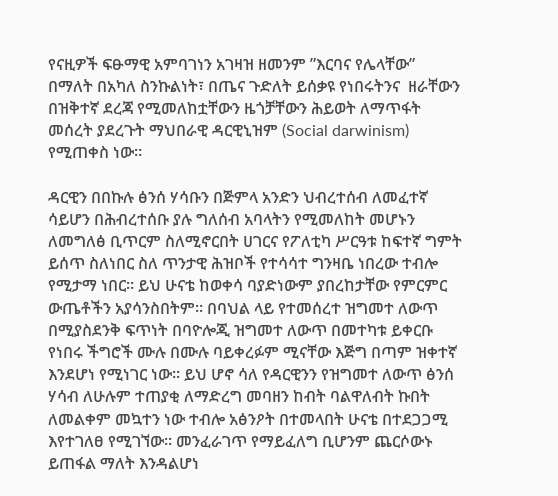የናዚዎች ፍፁማዊ አምባገነን አገዛዝ ዘመንም ”እርባና የሌላቸው” በማለት በአካለ ስንኩልነት፣ በጤና ጉድለት ይሰቃዩ የነበሩትንና  ዘራቸውን በዝቅተኛ ደረጃ የሚመለከቷቸውን ዜጎቻቸውን ሕይወት ለማጥፋት መሰረት ያደረጉት ማህበራዊ ዳርዊኒዝም (Social darwinism) የሚጠቀስ ነው።

ዳርዊን በበኩሉ ፅንሰ ሃሳቡን በጅምላ አንድን ህብረተሰብ ለመፈተኛ ሳይሆን በሕብረተሰቡ ያሉ ግለሰብ አባላትን የሚመለከት መሆኑን ለመግለፅ ቢጥርም ስለሚኖርበት ሀገርና የፖለቲካ ሥርዓቱ ከፍተኛ ግምት ይሰጥ ስለነበር ስለ ጥንታዊ ሕዝቦች የተሳሳተ ግንዛቤ ነበረው ተብሎ የሚታማ ነበር። ይህ ሁናቴ ከወቀሳ ባያድነውም ያበረከታቸው የምርምር ውጤቶችን አያሳንስበትም። በባህል ላይ የተመሰረተ ዝግመተ ለውጥ በሚያስደንቅ ፍጥነት በባዮሎጂ ዝግመተ ለውጥ በመተካቱ ይቀርቡ የነበሩ ችግሮች ሙሉ በሙሉ ባይቀረፉም ሚናቸው እጅግ በጣም ዝቀተኛ እንደሆነ የሚነገር ነው። ይህ ሆኖ ሳለ የዳርዊንን የዝግመተ ለውጥ ፅንሰ ሃሳብ ለሁሉም ተጠያቂ ለማድረግ መባዘን ከብት ባልዋለብት ኩበት ለመልቀም መኳተን ነው ተብሎ አፅንዖት በተመላበት ሁናቴ በተደጋጋሚ እየተገለፀ የሚገኘው። መንፈራገጥ የማይፈለግ ቢሆንም ጨርሶውኑ ይጠፋል ማለት እንዳልሆነ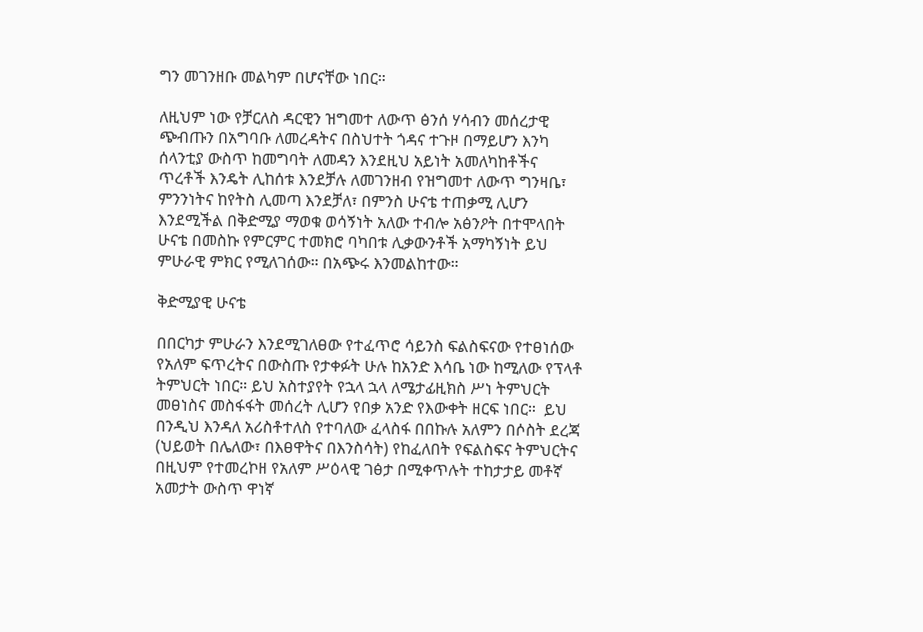ግን መገንዘቡ መልካም በሆናቸው ነበር።

ለዚህም ነው የቻርለስ ዳርዊን ዝግመተ ለውጥ ፅንሰ ሃሳብን መሰረታዊ ጭብጡን በአግባቡ ለመረዳትና በስህተት ጎዳና ተጉዞ በማይሆን እንካ ሰላንቲያ ውስጥ ከመግባት ለመዳን እንደዚህ አይነት አመለካከቶችና ጥረቶች እንዴት ሊከሰቱ እንደቻሉ ለመገንዘብ የዝግመተ ለውጥ ግንዛቤ፣ ምንንነትና ከየትስ ሊመጣ እንደቻለ፣ በምንስ ሁናቴ ተጠቃሚ ሊሆን እንደሚችል በቅድሚያ ማወቁ ወሳኝነት አለው ተብሎ አፅንዖት በተሞላበት ሁናቴ በመስኩ የምርምር ተመክሮ ባካበቱ ሊቃውንቶች አማካኝነት ይህ ምሁራዊ ምክር የሚለገሰው። በአጭሩ እንመልከተው።

ቅድሚያዊ ሁናቴ

በበርካታ ምሁራን እንደሚገለፀው የተፈጥሮ ሳይንስ ፍልስፍናው የተፀነሰው የአለም ፍጥረትና በውስጡ የታቀፉት ሁሉ ከአንድ እሳቤ ነው ከሚለው የፕላቶ ትምህርት ነበር። ይህ አስተያየት የኋላ ኋላ ለሜታፊዚክስ ሥነ ትምህርት መፀነስና መስፋፋት መሰረት ሊሆን የበቃ አንድ የእውቀት ዘርፍ ነበር።  ይህ በንዲህ እንዳለ አሪስቶተለስ የተባለው ፈላስፋ በበኩሉ አለምን በሶስት ደረጃ (ህይወት በሌለው፣ በእፀዋትና በእንስሳት) የከፈለበት የፍልስፍና ትምህርትና በዚህም የተመረኮዘ የአለም ሥዕላዊ ገፅታ በሚቀጥሉት ተከታታይ መቶኛ አመታት ውስጥ ዋነኛ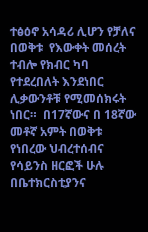ተፅዕኖ አሳዳሪ ሊሆን የቻለና በወቅቱ  የእውቀት መሰረት ተብሎ የክብር ካባ የተደረበለት እንደነበር ሊቃውንቶቹ የሚመሰክሩት ነበር።  በ17ኛውና በ 18ኛው መቶኛ አምት በወቅቱ የነበረው ህብረተሰብና የሳይንስ ዘርፎች ሁሉ በቤተክርስቲያንና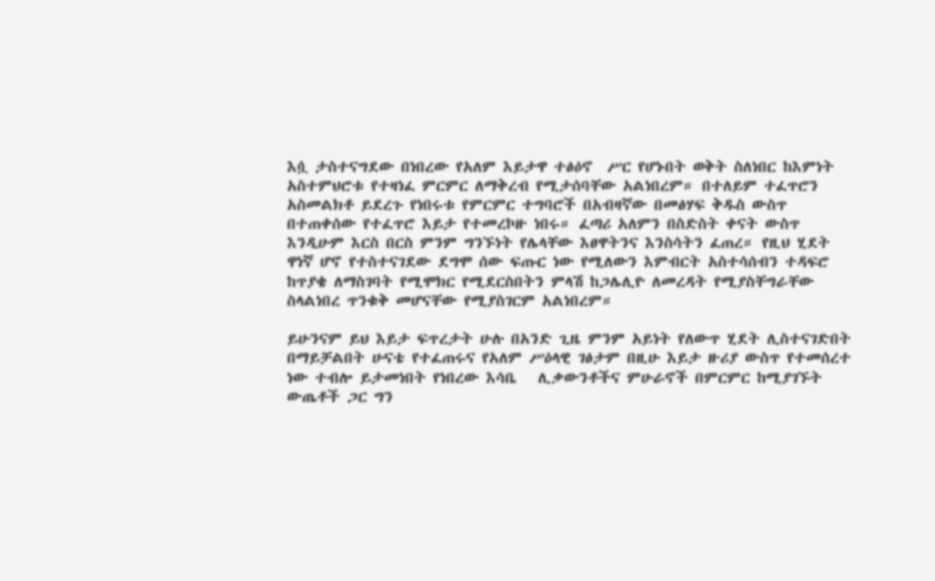እሷ ታስተናግደው በነበረው የአለም እይታዋ ተፅዕኖ  ሥር የሆኑበት ወቅት ስለነበር ከእምነት አስተምህሮቱ የተዛነፈ ምርምር ለማቅረብ የሚታሰባቸው አልነበረም። በተለይም ተፈጥሮን አስመልክቶ ይደረጉ የነበሩቱ የምርምር ተግባሮች በአብዛኛው በመፅሃፍ ቅዱስ ውስጥ በተጠቀሰው የተፈጥሮ እይታ የተመረኮዙ ነበሩ። ፈጣሪ አለምን በስድስት ቀናት ውስጥ እንዲሁም እርስ በርስ ምንም ግንኙነት የሌላቸው እፀዋትንና እንስሳትን ፈጠረ። የዚህ ሂደት ዋነኛ ሆኖ የተስተናገደው ደግሞ ሰው ፍጡር ነው የሚለውን እምብርት አስተሳሰብን ተዳፍሮ  ከጥያቄ ለማስገባት የሚሞክር የሚደርስበትን ምላሽ ከጋሌሊዮ ለመረዳት የሚያስቸግራቸው ስላልነበረ ጥንቁቅ መሆናቸው የሚያስገርም አልነበረም።

ይሁንናም ይህ እይታ ፍጥረታት ሁሉ በአንድ ጊዜ ምንም አይነት የለውጥ ሂደት ሊስተናገድበት በማይቻልበት ሁናቴ የተፈጠሩና የአለም ሥዕላዊ ገፅታም በዚሁ እይታ ዙሪያ ውስጥ የተመሰረተ ነው ተብሎ ይታመነበት የነበረው እሳቤ   ሊቃውንቶችና ምሁራኖች በምርምር ከሚያገኙት ውጤቶች ጋር ግን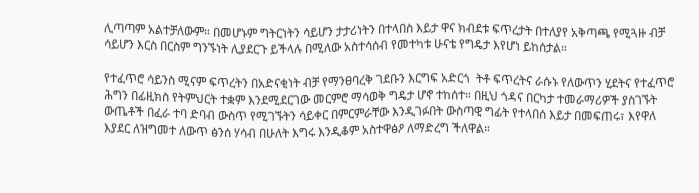ሊጣጣም አልተቻለውም። በመሆኑም ግትርነትን ሳይሆን ታታሪነትን በተላበስ እይታ ዋና ክብደቱ ፍጥረታት በተለያየ አቅጣጫ የሚጓዙ ብቻ ሳይሆን እርስ በርስም ግንኙነት ሊያደርጉ ይችላሉ በሚለው አስተሳሰብ የመተካቱ ሁናቴ የግዴታ እየሆነ ይከሰታል።

የተፈጥሮ ሳይንስ ሚናም ፍጥረትን በአድናቂነት ብቻ የማንፀባረቅ ገደቡን እርግፍ አድርጎ  ትቶ ፍጥረትና ራሱኑ የለውጥን ሂደትና የተፈጥሮ ሕግን በፊዚክስ የትምህርት ተቋም እንደሚደርገው መርምሮ ማሳወቅ ግዴታ ሆኖ ተከሰተ። በዚህ ጎዳና በርካታ ተመራማሪዎች ያስገኙት ውጤቶች በፈራ ተባ ድባብ ውስጥ የሚገኙትን ሳይቀር በምርምራቸው እንዲገፉበት ውስጣዊ ግፊት የተላበሰ እይታ በመፍጠሩ፣ እየዋለ እያደር ለዝግመተ ለውጥ ፅንሰ ሃሳብ በሁለት እግሩ እንዲቆም አስተዋፅዖ ለማድረግ ችለዋል።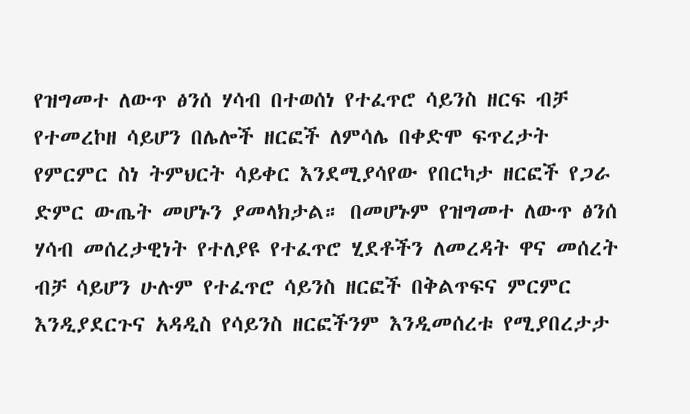የዝግመተ ለውጥ ፅንሰ ሃሳብ በተወሰነ የተፈጥሮ ሳይንስ ዘርፍ ብቻ የተመረኮዘ ሳይሆን በሌሎች ዘርፎች ለምሳሌ በቀድሞ ፍጥረታት የምርምር ስነ ትምህርት ሳይቀር እንደሚያሳየው የበርካታ ዘርፎች የጋራ ድምር ውጤት መሆኑን ያመላክታል። በመሆኑም የዝግመተ ለውጥ ፅንሰ ሃሳብ መሰረታዊነት የተለያዩ የተፈጥሮ ሂደቶችን ለመረዳት ዋና መሰረት ብቻ ሳይሆን ሁሉም የተፈጥሮ ሳይንስ ዘርፎች በቅልጥፍና ምርምር እንዲያደርጉና አዳዲስ የሳይንስ ዘርፎችንም እንዲመሰረቱ የሚያበረታታ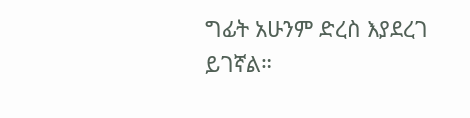ግፊት አሁንም ድረስ እያደረገ ይገኛል።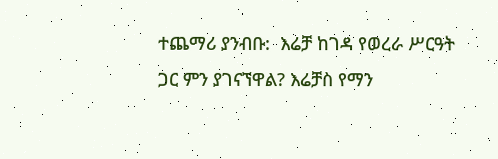ተጨማሪ ያንብቡ:  እሬቻ ከገዳ የወረራ ሥርዓት ጋር ምን ያገናኘዋል? እሬቻስ የማን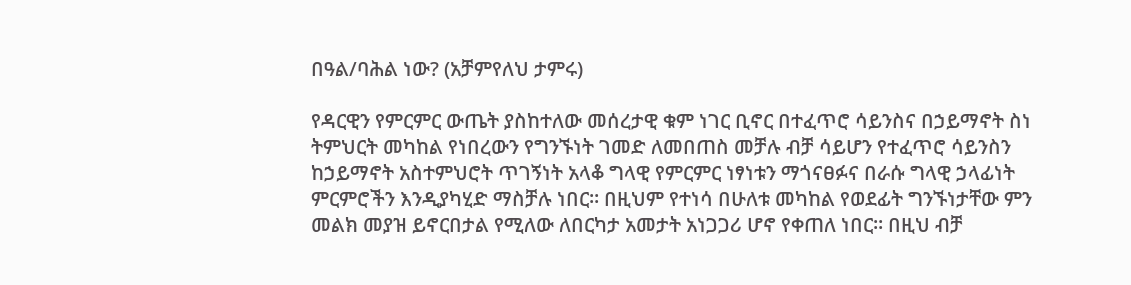በዓል/ባሕል ነው? (አቻምየለህ ታምሩ)

የዳርዊን የምርምር ውጤት ያስከተለው መሰረታዊ ቁም ነገር ቢኖር በተፈጥሮ ሳይንስና በኃይማኖት ስነ ትምህርት መካከል የነበረውን የግንኙነት ገመድ ለመበጠስ መቻሉ ብቻ ሳይሆን የተፈጥሮ ሳይንስን ከኃይማኖት አስተምህሮት ጥገኝነት አላቆ ግላዊ የምርምር ነፃነቱን ማጎናፀፉና በራሱ ግላዊ ኃላፊነት ምርምሮችን እንዲያካሂድ ማስቻሉ ነበር። በዚህም የተነሳ በሁለቱ መካከል የወደፊት ግንኙነታቸው ምን መልክ መያዝ ይኖርበታል የሚለው ለበርካታ አመታት አነጋጋሪ ሆኖ የቀጠለ ነበር። በዚህ ብቻ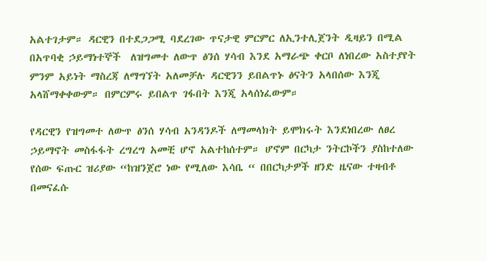አልተገታም። ዳርዊን በተደጋጋሚ ባደረገው ጥናታዊ ምርምር ለኢንተሊጀንት ዲዛይን በሚል በአጥባቂ ኃይማነተኞች  ለዝግመተ ለውጥ ፅንሰ ሃሳብ እንደ አማራጭ ቀርቦ ለነበረው አስተያየት ምንም አይነት ማስረጃ ለማግኘት አለመቻሉ ዳርዊንን ይበልጥኑ ፅናትን አላበሰው እንጂ አላሸማቀቀውም። በምርምሩ ይበልጥ ገፋበት እንጂ አላሰነፈውም።

የዳርዊን የዝግመተ ለውጥ ፅንሰ ሃሳብ አንዳንዶች ለማመላክት ይሞክሩት እንደነበረው ለፀረ ኃይማኖት መስፋፋት ረግረግ አመቺ ሆኖ አልተከሰተም። ሆኖም በርካታ ንትርኮችን ያስከተለው የሰው ፍጡር ዝሪያው “ከዝንጀሮ ነው የሚለው እሳቤ “ በበርካታዎች ዘንድ ዜናው ተዛብቶ በመናፈሱ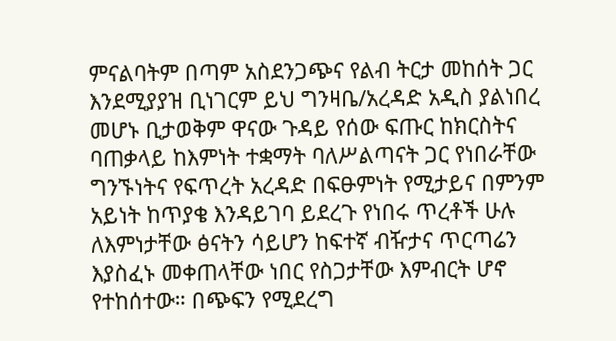ምናልባትም በጣም አስደንጋጭና የልብ ትርታ መከሰት ጋር እንደሚያያዝ ቢነገርም ይህ ግንዛቤ/አረዳድ አዲስ ያልነበረ መሆኑ ቢታወቅም ዋናው ጉዳይ የሰው ፍጡር ከክርስትና ባጠቃላይ ከእምነት ተቋማት ባለሥልጣናት ጋር የነበራቸው ግንኙነትና የፍጥረት አረዳድ በፍፁምነት የሚታይና በምንም አይነት ከጥያቄ እንዳይገባ ይደረጉ የነበሩ ጥረቶች ሁሉ ለእምነታቸው ፅናትን ሳይሆን ከፍተኛ ብዥታና ጥርጣሬን እያስፈኑ መቀጠላቸው ነበር የስጋታቸው እምብርት ሆኖ የተከሰተው። በጭፍን የሚደረግ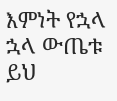እምነት የኋላ ኋላ ውጤቱ ይህ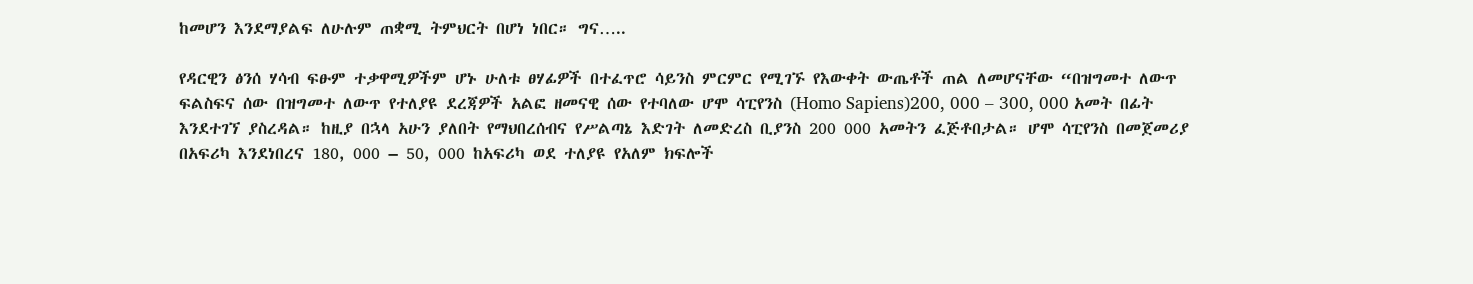ከመሆን እንደማያልፍ ለሁሉም ጠቋሚ ትምህርት በሆነ ነበር። ግና…..

የዳርዊን ፅንሰ ሃሳብ ፍፁም ተቃዋሚዎችም ሆኑ ሁለቱ ፀሃፊዎች በተፈጥሮ ሳይንስ ምርምር የሚገኙ የእውቀት ውጤቶች ጠል ለመሆናቸው “በዝግመተ ለውጥ ፍልስፍና ሰው በዝግመተ ለውጥ የተለያዩ ደረጃዎች አልፎ ዘመናዊ ሰው የተባለው ሆሞ ሳፒየንስ (Homo Sapiens)200, 000 – 300, 000 አመት በፊት እንደተገኘ ያስረዳል። ከዚያ በኋላ አሁን ያለበት የማህበረሰብና የሥልጣኔ እድገት ለመድረስ ቢያንስ 200 000 አመትን ፈጅቶበታል። ሆሞ ሳፒየንስ በመጀመሪያ በአፍሪካ እንደነበረና 180, 000 – 50, 000 ከአፍሪካ ወደ ተለያዩ የአለም ክፍሎች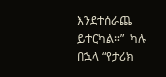እንደተሰራጨ ይተርካል።”  ካሉ  በኋላ “የታሪክ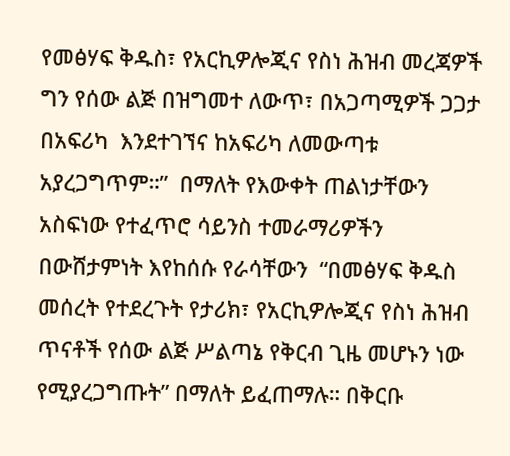የመፅሃፍ ቅዱስ፣ የአርኪዎሎጂና የስነ ሕዝብ መረጃዎች ግን የሰው ልጅ በዝግመተ ለውጥ፣ በአጋጣሚዎች ጋጋታ በአፍሪካ  እንደተገኘና ከአፍሪካ ለመውጣቱ አያረጋግጥም።”  በማለት የእውቀት ጠልነታቸውን አስፍነው የተፈጥሮ ሳይንስ ተመራማሪዎችን በውሸታምነት እየከሰሱ የራሳቸውን  “በመፅሃፍ ቅዱስ መሰረት የተደረጉት የታሪክ፣ የአርኪዎሎጂና የስነ ሕዝብ ጥናቶች የሰው ልጅ ሥልጣኔ የቅርብ ጊዜ መሆኑን ነው የሚያረጋግጡት” በማለት ይፈጠማሉ። በቅርቡ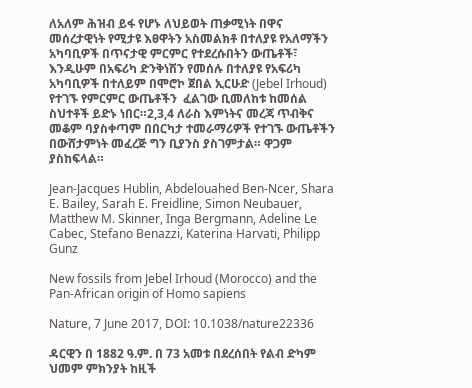ለአለም ሕዝብ ይፋ የሆኑ ለህይወት ጠቃሚነት በዋና መሰረታዊነት የሚታዩ እፀዋትን አስመልክቶ በተለያዩ የአለማችን አካባቢዎች በጥናታዊ ምርምር የተደረሱበትን ውጤቶች፣ እንዲሁም በአፍሪካ ድንቅነሽን የመሰሉ በተለያዩ የአፍሪካ አካባቢዎች በተለይም በሞሮኮ ጀበል ኢርሁድ (Jebel Irhoud) የተገኙ የምርምር ውጤቶችን  ፈልገው ቢመለከቱ ከመሰል ስህተቶች ይድኑ ነበር።2,3,4 ለራስ እምነትና መረጃ ጥብቅና መቆም ባያስቀጣም በበርካታ ተመራማሪዎች የተገኙ ውጤቶችን በውሸታምነት መፈረጅ ግን ቢያንስ ያስገምታል። ዋጋም ያስከፍላል።

Jean-Jacques Hublin, Abdelouahed Ben-Ncer, Shara E. Bailey, Sarah E. Freidline, Simon Neubauer, Matthew M. Skinner, Inga Bergmann, Adeline Le Cabec, Stefano Benazzi, Katerina Harvati, Philipp Gunz

New fossils from Jebel Irhoud (Morocco) and the Pan-African origin of Homo sapiens

Nature, 7 June 2017, DOI: 10.1038/nature22336

ዳርዊን በ 1882 ዓ.ም. በ 73 አመቱ በደረሰበት የልብ ድካም ህመም ምክንያት ከዚች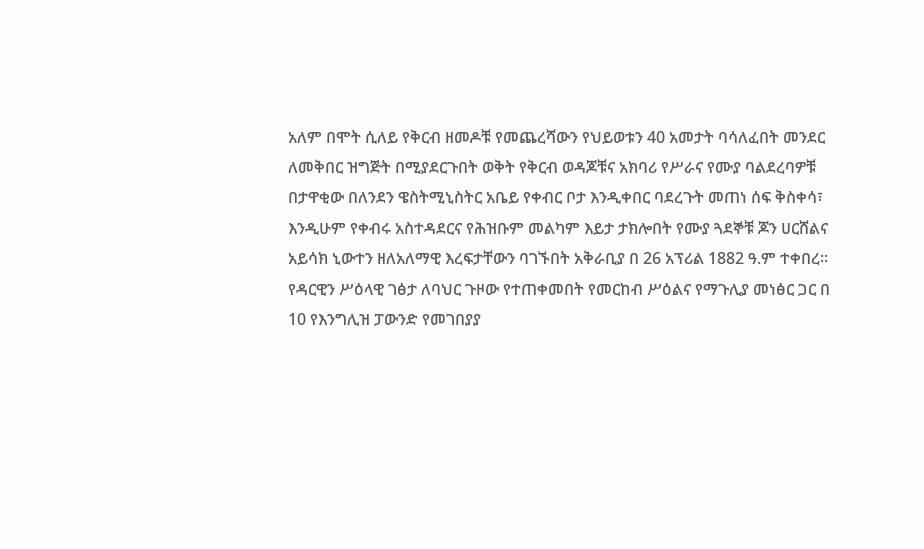አለም በሞት ሲለይ የቅርብ ዘመዶቹ የመጨረሻውን የህይወቱን 40 አመታት ባሳለፈበት መንደር ለመቅበር ዝግጅት በሚያደርጉበት ወቅት የቅርብ ወዳጆቹና አክባሪ የሥራና የሙያ ባልደረባዎቹ በታዋቂው በለንደን ዌስትሚኒስትር አቤይ የቀብር ቦታ እንዲቀበር ባደረጉት መጠነ ሰፍ ቅስቀሳ፣ እንዲሁም የቀብሩ አስተዳደርና የሕዝቡም መልካም እይታ ታክሎበት የሙያ ጓደኞቹ ጆን ሀርሸልና አይሳክ ኒውተን ዘለአለማዊ እረፍታቸውን ባገኙበት አቅራቢያ በ 26 አፕሪል 1882 ዓ.ም ተቀበረ። የዳርዊን ሥዕላዊ ገፅታ ለባህር ጉዞው የተጠቀመበት የመርከብ ሥዕልና የማጉሊያ መነፅር ጋር በ 10 የእንግሊዝ ፓውንድ የመገበያያ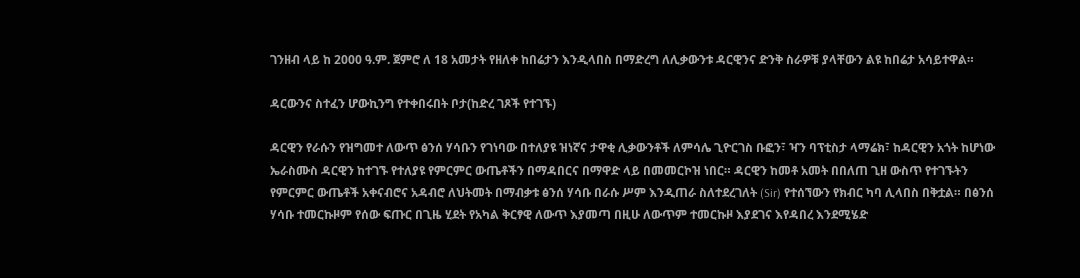ገንዘብ ላይ ከ 2000 ዓ.ም. ጀምሮ ለ 18 አመታት የዘለቀ ከበሬታን እንዲላበስ በማድረግ ለሊቃውንቱ ዳርዊንና ድንቅ ስራዎቹ ያላቸውን ልዩ ከበሬታ አሳይተዋል።

ዳርውንና ስተፈን ሆውኪንግ የተቀበሩበት ቦታ(ከድረ ገጾች የተገኙ)

ዳርዊን የራሱን የዝግመተ ለውጥ ፅንሰ ሃሳቡን የገነባው በተለያዩ ዝነኛና ታዋቂ ሊቃውንቶች ለምሳሌ ጊዮርገስ ቡፎን፣ ዣን ባፕቲስታ ላማሬክ፣ ከዳርዊን አጎት ከሆነው ኤራስሙስ ዳርዊን ከተገኙ የተለያዩ የምርምር ውጤቶችን በማዳበርና በማዋድ ላይ በመመርኮዝ ነበር። ዳርዊን ከመቶ አመት በበለጠ ጊዘ ውስጥ የተገኙትን የምርምር ውጤቶች አቀናብሮና አዳብሮ ለህትመት በማብቃቱ ፅንሰ ሃሳቡ በራሱ ሥም እንዲጠራ ስለተደረገለት (Sir) የተሰኘውን የክብር ካባ ሊላበስ በቅቷል። በፅንሰ ሃሳቡ ተመርኩዞም የሰው ፍጡር በጊዜ ሂደት የአካል ቅርፃዊ ለውጥ እያመጣ በዚሁ ለውጥም ተመርኩዞ እያደገና እየዳበረ እንደሚሄድ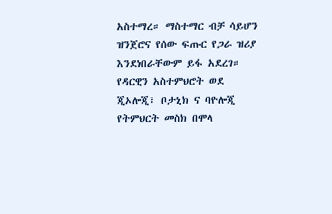አስተማረ። ማስተማር ብቻ ሳይሆን ዝንጀሮና የሰው ፍጡር የጋራ ዝሪያ እንደነበራቸውም ይፋ አደረገ። የዳርዊን አስተምህሮት ወደ ጂኦሎጂ፣ ቦታኒክ ና ባዮሎጂ የትምህርት መስክ በሞላ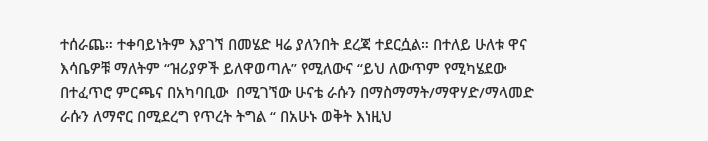ተሰራጨ። ተቀባይነትም እያገኘ በመሄድ ዛሬ ያለንበት ደረጃ ተደርሷል። በተለይ ሁለቱ ዋና እሳቤዎቹ ማለትም “ዝሪያዎች ይለዋወጣሉ” የሚለውና “ይህ ለውጥም የሚካሄደው በተፈጥሮ ምርጫና በአካባቢው  በሚገኘው ሁናቴ ራሱን በማስማማት/ማዋሃድ/ማላመድ ራሱን ለማኖር በሚደረግ የጥረት ትግል “ በአሁኑ ወቅት እነዚህ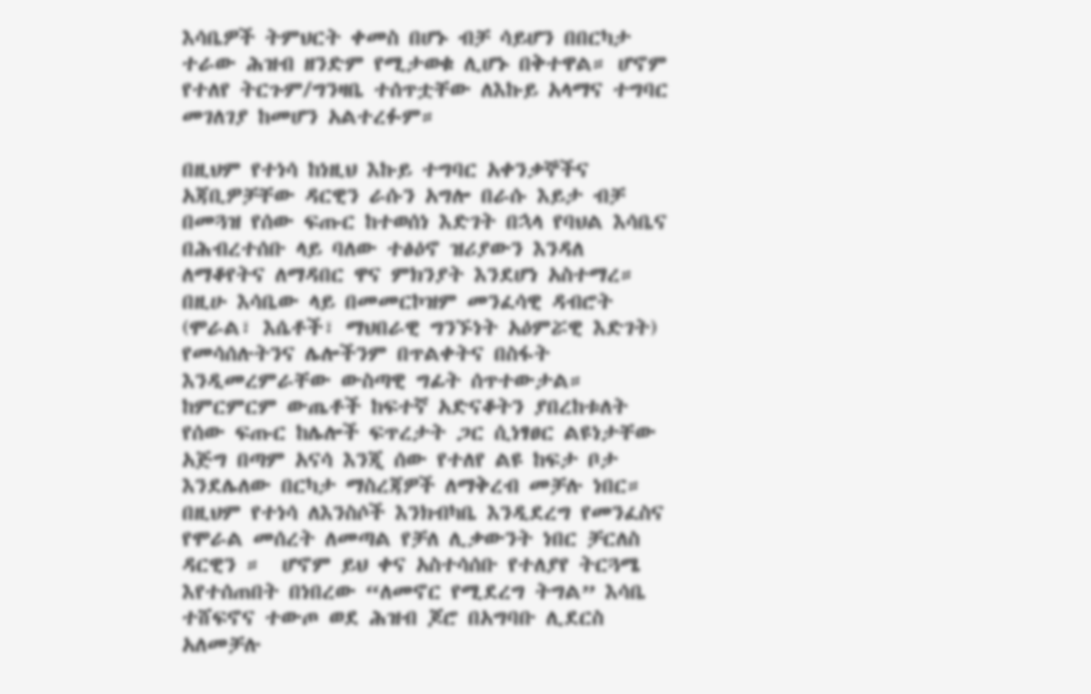እሳቤዎች ትምህርት ቀመስ በሆኑ ብቻ ሳይሆን በበርካታ ተራው ሕዝብ ዘንድም የሚታወቁ ሊሆኑ በቅተዋል። ሆኖም የተለየ ትርጉም/ግንዛቤ ተሰጥቷቸው ለእኩይ አላማና ተግባር መገለገያ ከመሆን አልተረፉም።

በዚህም የተነሳ ከነዚህ እኩይ ተግባር አቀንቃኞችና አጃቢዎቻቸው ዳርዊን ራሱን አግሎ በራሱ እይታ ብቻ በመጓዝ የሰው ፍጡር ከተወሰነ እድገት በኋላ የባህል እሳቤና በሕብረተሰቡ ላይ ባለው ተፅዕኖ ዝሪያውን እንዳለ ለማቆየትና ለማዳበር ዋና ምክንያት እንደሆነ አስተማረ። በዚሁ እሳቤው ላይ በመመርኮዝም መንፈሳዊ ዳብሮት (ሞራል፣ እሴቶች፣ ማህበራዊ ግንኙነት አዕምሯዊ እድገት) የመሳሰሉትንና ሌሎችንም በጥልቀትና በስፋት እንዲመረምራቸው ውስጣዊ ግፊት ሰጥተውታል። ከምርምርም ውጤቶች ከፍተኛ አድናቆትን ያበረከቱለት የሰው ፍጡር ከሌሎች ፍጥረታት ጋር ሲነፃፀር ልዩነታቸው አጅግ በጣም አናሳ እንጂ ሰው የተለየ ልዩ ከፍታ ቦታ እንደሌለው በርካታ ማስረጃዎች ለማቅረብ መቻሉ ነበር። በዚህም የተነሳ ለእንስሶች እንክብካቤ እንዲደረግ የመንፈስና የሞራል መሰረት ለመጣል የቻለ ሊቃውንት ነበር ቻርለስ ዳርዊን ።  ሆኖም ይህ ቀና አስተሳሰቡ የተለያየ ትርጓሜ እየተሰጠበት በነበረው “ለመኖር የሚደረግ ትግል” እሳቤ ተሸፍኖና ተውጦ ወደ ሕዝብ ጆሮ በአግባቡ ሊደርስ አለመቻሉ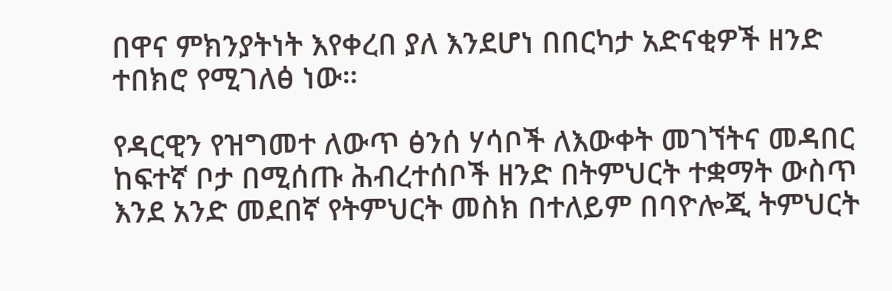በዋና ምክንያትነት እየቀረበ ያለ እንደሆነ በበርካታ አድናቂዎች ዘንድ ተበክሮ የሚገለፅ ነው።

የዳርዊን የዝግመተ ለውጥ ፅንሰ ሃሳቦች ለእውቀት መገኘትና መዳበር ከፍተኛ ቦታ በሚሰጡ ሕብረተሰቦች ዘንድ በትምህርት ተቋማት ውስጥ እንደ አንድ መደበኛ የትምህርት መስክ በተለይም በባዮሎጂ ትምህርት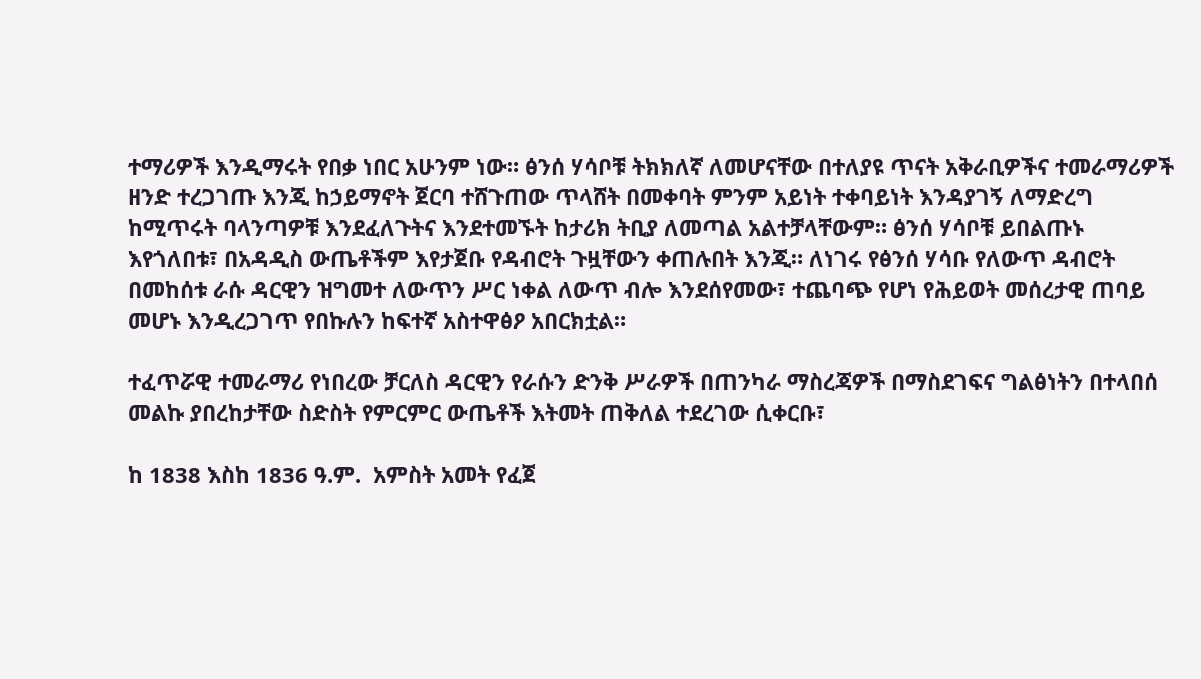ተማሪዎች እንዲማሩት የበቃ ነበር አሁንም ነው። ፅንሰ ሃሳቦቹ ትክክለኛ ለመሆናቸው በተለያዩ ጥናት አቅራቢዎችና ተመራማሪዎች ዘንድ ተረጋገጡ እንጂ ከኃይማኖት ጀርባ ተሸጉጠው ጥላሸት በመቀባት ምንም አይነት ተቀባይነት እንዳያገኝ ለማድረግ ከሚጥሩት ባላንጣዎቹ እንደፈለጉትና እንደተመኙት ከታሪክ ትቢያ ለመጣል አልተቻላቸውም። ፅንሰ ሃሳቦቹ ይበልጡኑ እየጎለበቱ፣ በአዳዲስ ውጤቶችም እየታጀቡ የዳብሮት ጉዟቸውን ቀጠሉበት እንጂ። ለነገሩ የፅንሰ ሃሳቡ የለውጥ ዳብሮት በመከሰቱ ራሱ ዳርዊን ዝግመተ ለውጥን ሥር ነቀል ለውጥ ብሎ እንደሰየመው፣ ተጨባጭ የሆነ የሕይወት መሰረታዊ ጠባይ መሆኑ እንዲረጋገጥ የበኩሉን ከፍተኛ አስተዋፅዖ አበርክቷል።

ተፈጥሯዊ ተመራማሪ የነበረው ቻርለስ ዳርዊን የራሱን ድንቅ ሥራዎች በጠንካራ ማስረጃዎች በማስደገፍና ግልፅነትን በተላበሰ መልኩ ያበረከታቸው ስድስት የምርምር ውጤቶች እትመት ጠቅለል ተደረገው ሲቀርቡ፣

ከ 1838 እስከ 1836 ዓ.ም.  አምስት አመት የፈጀ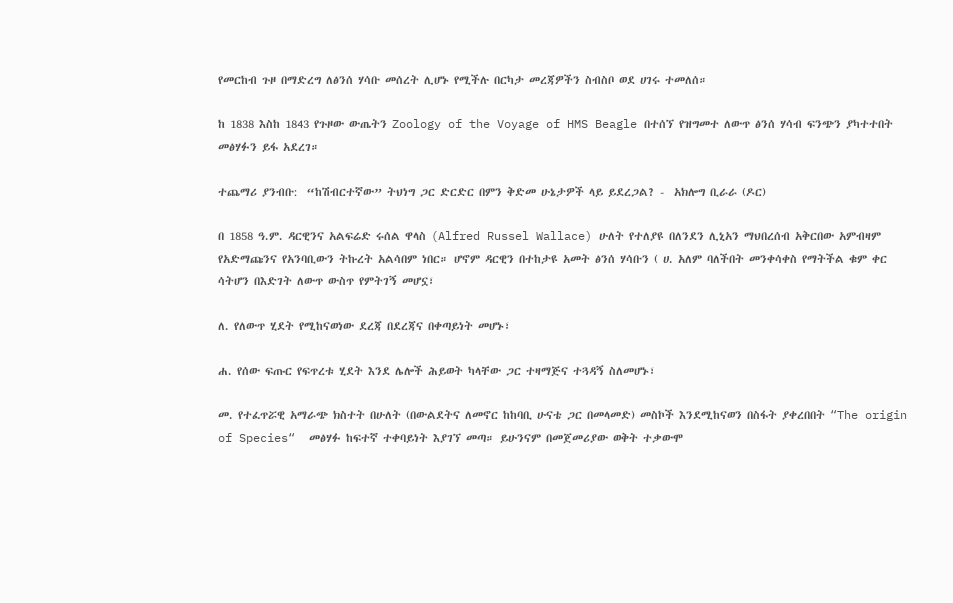የመርከብ ጉዞ በማድረግ ለፅንሰ ሃሳቡ መሰረት ሊሆኑ የሚችሉ በርካታ መረጃዎችን ስብስቦ ወደ ሀገሩ ተመለሰ።

ከ 1838 እስከ 1843 የጉዞው ውጤትን Zoology of the Voyage of HMS Beagle በተሰኘ የዝግመተ ለውጥ ፅንሰ ሃሳብ ፍንጭን ያካተተበት መፅሃፉን ይፋ አደረገ።

ተጨማሪ ያንብቡ:  “ከሽብርተኛው” ትህነግ ጋር ድርድር በምን ቅድመ ሁኔታዎች ላይ ይደረጋል? -  አክሎግ ቢራራ (ዶር)

በ 1858 ዓ.ም. ዳርዊንና አልፍሬድ ሩሰል ዋላስ (Alfred Russel Wallace) ሁለት የተለያዩ በለንደን ሊኒአን ማህበረሰብ አቅርበው አምብዛም የአድማጩንና የአንባቢውን ትኩረት አልሳበም ነበር። ሆኖም ዳርዊን በተከታዩ አመት ፅንሰ ሃሳቡን ( ሀ. አለም ባለችበት መንቀሳቀስ የማትችል ቁም ቀር ሳትሆን በእድገት ለውጥ ውስጥ የምትገኝ መሆኗ፣

ለ. የለውጥ ሂደት የሚከናወነው ደረጃ በደረጃና በቀጣይነት መሆኑ፣

ሐ. የሰው ፍጡር የፍጥረቱ ሂደት እንደ ሌሎች ሕይወት ካላቸው ጋር ተዛማጅና ተጓዳኝ ስለመሆኑ፣

መ. የተፈጥሯዊ አማራጭ ክስተት በሁለት (በውልደትና ለመኖር ከከባቢ ሁናቴ ጋር በመላመድ) መስኮች እንደሚከናወን በስፋት ያቀረበበት “The origin of Species“  መፅሃፉ ከፍተኛ ተቀባይነት እያገኘ መጣ። ይሁንናም በመጀመሪያው ወቅት ተቃውሞ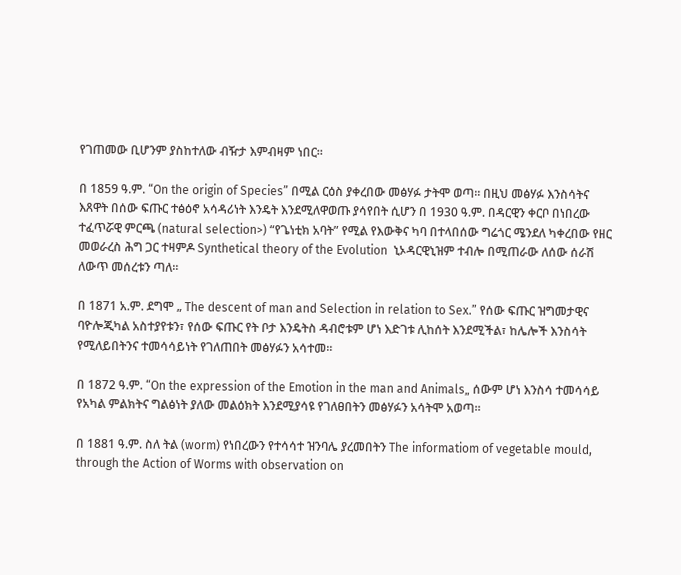የገጠመው ቢሆንም ያስከተለው ብዥታ እምብዛም ነበር።

በ 1859 ዓ.ም. “On the origin of Species” በሚል ርዕስ ያቀረበው መፅሃፉ ታትሞ ወጣ። በዚህ መፅሃፉ እንስሳትና እጸዋት በሰው ፍጡር ተፅዕኖ አሳዳሪነት እንዴት እንደሚለዋወጡ ያሳየበት ሲሆን በ 1930 ዓ.ም. በዳርዊን ቀርቦ በነበረው ተፈጥሯዊ ምርጫ (natural selection>) “የጌነቲክ አባት” የሚል የእውቅና ካባ በተላበሰው ግሬጎር ሜንደለ ካቀረበው የዘር መወራረስ ሕግ ጋር ተዛምዶ Synthetical theory of the Evolution  ኒኦዳርዊኒዝም ተብሎ በሚጠራው ለሰው ሰራሽ ለውጥ መሰረቱን ጣለ።

በ 1871 አ.ም. ደግሞ „ The descent of man and Selection in relation to Sex.” የሰው ፍጡር ዝግመታዊና ባዮሎጂካል አስተያየቱን፣ የሰው ፍጡር የት ቦታ እንዴትስ ዳብሮቱም ሆነ እድገቱ ሊከሰት እንደሚችል፣ ከሌሎች እንስሳት የሚለይበትንና ተመሳሳይነት የገለጠበት መፅሃፉን አሳተመ።

በ 1872 ዓ.ም. “On the expression of the Emotion in the man and Animals„ ሰውም ሆነ እንስሳ ተመሳሳይ የአካል ምልክትና ግልፅነት ያለው መልዕክት እንደሚያሳዩ የገለፀበትን መፅሃፉን አሳትሞ አወጣ።

በ 1881 ዓ.ም. ስለ ትል (worm) የነበረውን የተሳሳተ ዝንባሌ ያረመበትን The informatiom of vegetable mould, through the Action of Worms with observation on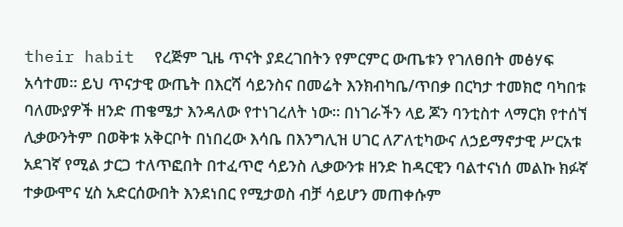their habit  የረጅም ጊዜ ጥናት ያደረገበትን የምርምር ውጤቱን የገለፀበት መፅሃፍ አሳተመ። ይህ ጥናታዊ ውጤት በእርሻ ሳይንስና በመሬት እንክብካቤ/ጥበቃ በርካታ ተመክሮ ባካበቱ ባለሙያዎች ዘንድ ጠቄሜታ እንዳለው የተነገረለት ነው። በነገራችን ላይ ጆን ባንቲስተ ላማርክ የተሰኘ ሊቃውንትም በወቅቱ አቅርቦት በነበረው እሳቤ በእንግሊዝ ሀገር ለፖለቲካውና ለኃይማኖታዊ ሥርአቱ አደገኛ የሚል ታርጋ ተለጥፎበት በተፈጥሮ ሳይንስ ሊቃውንቱ ዘንድ ከዳርዊን ባልተናነሰ መልኩ ክፉኛ ተቃውሞና ሂስ አድርሰውበት እንደነበር የሚታወስ ብቻ ሳይሆን መጠቀሱም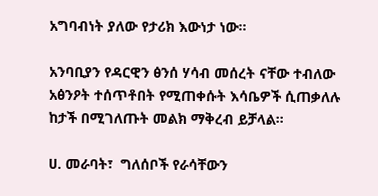አግባብነት ያለው የታሪክ እውነታ ነው።

አንባቢያን የዳርዊን ፅንሰ ሃሳብ መሰረት ናቸው ተብለው አፅንዖት ተሰጥቶበት የሚጠቀሱት እሳቤዎች ሲጠቃለሉ ከታች በሚገለጡት መልክ ማቅረብ ይቻላል።

ሀ. መራባት፣  ግለሰቦች የራሳቸውን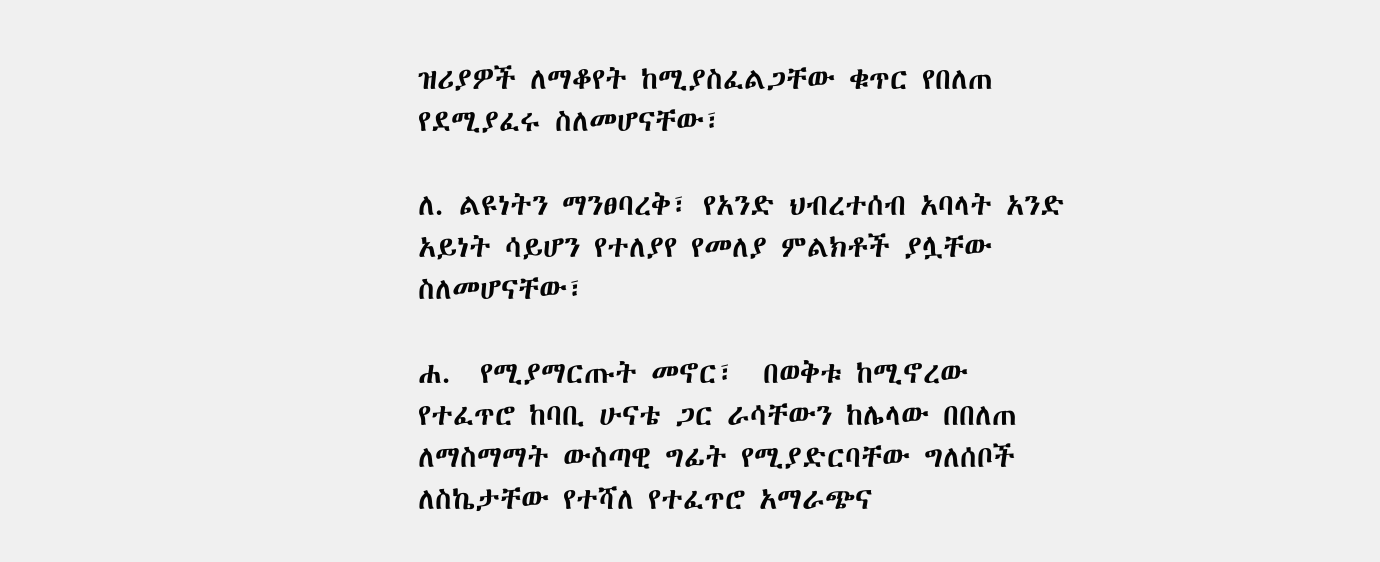ዝሪያዎች ለማቆየት ከሚያስፈልጋቸው ቁጥር የበለጠ የደሚያፈሩ ስለመሆናቸው፣

ለ. ልዩነትን ማንፀባረቅ፣ የአንድ ህብረተሰብ አባላት አንድ አይነት ሳይሆን የተለያየ የመለያ ምልክቶች ያሏቸው ስለመሆናቸው፣

ሐ.  የሚያማርጡት መኖር፣  በወቅቱ ከሚኖረው የተፈጥሮ ከባቢ ሁናቴ ጋር ራሳቸውን ከሌላው በበለጠ ለማስማማት ውስጣዊ ግፊት የሚያድርባቸው ግለሰቦች ለስኬታቸው የተሻለ የተፈጥሮ አማራጭና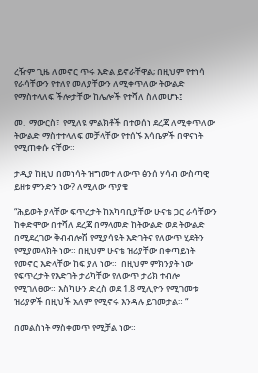ረዥም ጊዜ ለመኖር ጥሩ እድል ይኖራቸዋል; በዚህም የተነሳ የራሳቸውን የተለየ መለያቸውን ለሚቀጥለው ትውልድ የማስተላለፍ ችሎታቸው ከሌሎች የተሻለ ስለመሆኑ፤

መ.  ማውርስ፣  የሚለዩ ምልክቶች በተወሰነ ደረጃ ለሚቀጥለው ትውልድ ማስተተላለፍ መቻላቸው የተሰኙ እሳቤዎች በዋናነት የሚጠቀሱ ናቸው።

ታዲያ ከዚህ በመነሳት ዝግመተ ለውጥ ፅንሰ ሃሳብ ውስጣዊ ይዘቱ ምንድን ነው? ለሚለው ጥያቄ

“ሕይወት ያላቸው ፍጥረታት ከአካባቢያቸው ሁናቴ ጋር ራሳቸውን ከቀድሞው በተሻለ ደረጃ በማላመድ ከትውልድ ወደ ትውልድ በሚደረገው ቅብብሎሽ የሚያሳዩት እድገትና የለውጥ ሂደትን የሚያመላክት ነው። በዚህም ሁናቴ ዝሪያቸው በቀጣይነት  የመኖር እድላቸው ከፍ ያለ ነው።  በዚህም ምክንያት ነው የፍጥረታት የእድገት ታሪካቸው የለውጥ ታሪክ ተብሎ የሚገለፀው። እስካሁን ድረስ ወደ 1.8 ሚሊዮን የሚገመቱ ዝሪያዎች በዚህች አለም የሚኖሩ እንዳሉ ይገመታል። “

በመልስነት ማስቀመጥ የሚቻል ነው።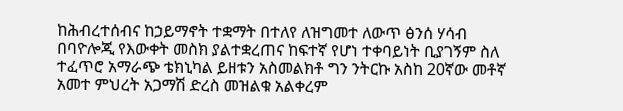ከሕብረተሰብና ከኃይማኖት ተቋማት በተለየ ለዝግመተ ለውጥ ፅንሰ ሃሳብ በባዮሎጂ የእውቀት መስክ ያልተቋረጠና ከፍተኛ የሆነ ተቀባይነት ቢያገኝም ስለ ተፈጥሮ አማራጭ ቴክኒካል ይዘቱን አስመልክቶ ግን ንትርኩ አስከ 20ኛው መቶኛ አመተ ምህረት አጋማሽ ድረስ መዝልቁ አልቀረም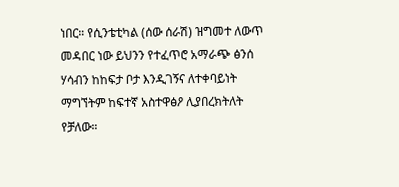ነበር። የሲንቴቲካል (ሰው ሰራሽ) ዝግመተ ለውጥ መዳበር ነው ይህንን የተፈጥሮ አማራጭ ፅንሰ ሃሳብን ከከፍታ ቦታ እንዲገኝና ለተቀባይነት ማግኘትም ከፍተኛ አስተዋፅዖ ሊያበረክትለት የቻለው።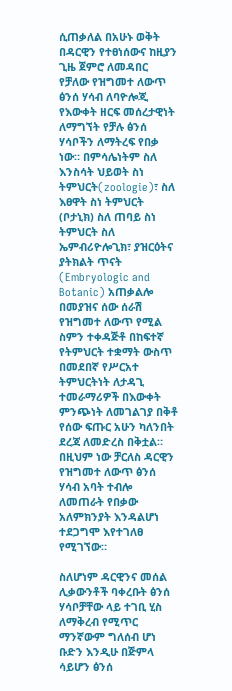ሲጠቃለል በአሁኑ ወቅት በዳርዊን የተፀነሰውና ከዚያን ጊዜ ጀምሮ ለመዳበር የቻለው የዝግመተ ለውጥ ፅንሰ ሃሳብ ለባዮሎጂ የእውቀት ዘርፍ መሰረታዊነት ለማግኘት የቻሉ ፅንሰ ሃሳቦችን ለማትረፍ የበቃ ነው። በምሳሌነትም ስለ እንስሳት ህይወት ስነ ትምህርት(zoologie)፣ ስለ እፀዋት ስነ ትምህርት (ቦታኒክ) ስለ ጠባይ ስነ ትምህርት ስለ ኤምብሪዮሎጊክ፣ ያዝርዕትና ያትክልት ጥናት (Embryologic and Botanic) አጠቃልሎ በመያዝና ሰው ሰራሽ የዝግመተ ለውጥ የሚል ስምን ተቀዳጅቶ በከፍተኛ የትምህርት ተቋማት ውስጥ በመደበኛ የሥርአተ ትምህርትነት ለታዳጊ ተመራማሪዎች በእውቀት ምንጭነት ለመገልገያ በቅቶ የሰው ፍጡር አሁን ካለንበት ደረጃ ለመድረስ በቅቷል።  በዚህም ነው ቻርለስ ዳርዊን የዝግመተ ለውጥ ፅንሰ ሃሳብ አባት ተብሎ ለመጠራት የበቃው አለምክንያት እንዳልሆነ ተደጋግሞ እየተገለፀ የሚገኘው።

ስለሆነም ዳርዊንና መሰል ሊቃውንቶች ባቀረቡት ፅንሰ ሃሳቦቻቸው ላይ ተገቢ ሂስ ለማቅረብ የሚጥር ማንኛውም ግለሰብ ሆነ ቡድን እንዲሁ በጅምላ ሳይሆን ፅንሰ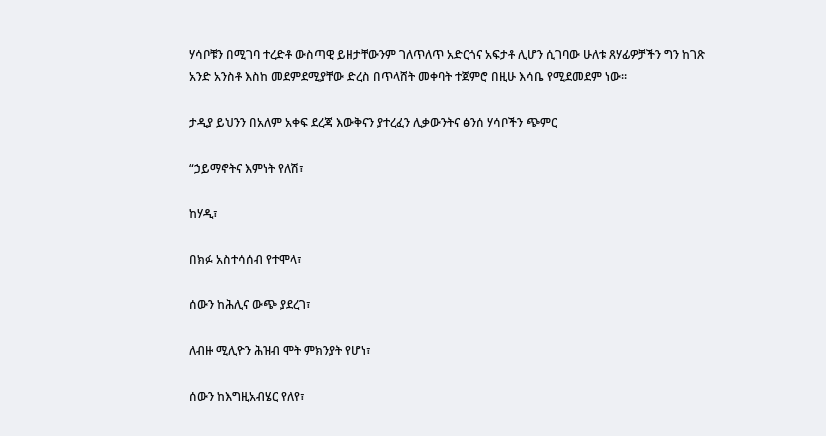ሃሳቦቹን በሚገባ ተረድቶ ውስጣዊ ይዘታቸውንም ገለጥለጥ አድርጎና አፍታቶ ሊሆን ሲገባው ሁለቱ ጸሃፊዎቻችን ግን ከገጽ አንድ አንስቶ እስከ መደምደሚያቸው ድረስ በጥላሸት መቀባት ተጀምሮ በዚሁ እሳቤ የሚደመደም ነው።

ታዲያ ይህንን በአለም አቀፍ ደረጃ እውቅናን ያተረፈን ሊቃውንትና ፅንሰ ሃሳቦችን ጭምር

“ኃይማኖትና እምነት የለሽ፣

ከሃዲ፣

በክፉ አስተሳሰብ የተሞላ፣

ሰውን ከሕሊና ውጭ ያደረገ፣

ለብዙ ሚሊዮን ሕዝብ ሞት ምክንያት የሆነ፣

ሰውን ከእግዚአብሄር የለየ፣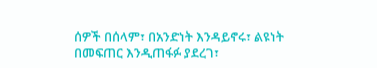ሰዎች በሰላም፣ በአንድነት እንዳይኖሩ፣ ልዩነት በመፍጠር እንዲጠፋፉ ያደረገ፣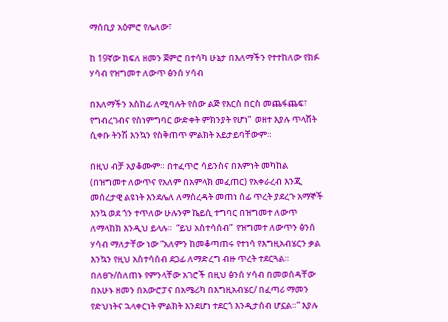ማሰቢያ አዕምሮ የሌለው፣

ከ 19ኛው ክፍለ ዘመን ጀምሮ በተሳካ ሁኔታ በእለማችን የተተከለው የክፉ ሃሳብ የዝግመተ ለውጥ ፅንሰ ሃሳብ

በእለማችን አስከፊ ለሚባሉት የሰው ልጅ የእርስ በርስ መጨፋጨፍ፣ የግብረገብና የስነምግባር ውድቀት ምክንያት የሆነ”  ወዘተ እያሉ ጥላሸት ሲቀቡ ትንሽ እንኳን የስቅጠጥ ምልክት አይታይባቸውም።

በዚህ ብቻ አያቆሙም። በተፈጥሮ ሳይንስና በእምነት መካከል (በዝግመተ ለውጥና የአለም በአምላክ መፈጠር) የአቀራረብ እንጂ መሰረታዊ ልዩነት እንደሌለ ለማስረዳት መጠነ ሰፊ ጥረት ያደረጉ አማኞች እንኳ ወደ ጎን ተጥለው ሁሉንም ኬይሲ ተግባር በዝግመተ ለውጥ ለማላከክ እንዲህ ይላሉ።  “ይህ አስተሳሰብ”  የዝግመተ ለውጥን ፅንሰ ሃሳብ ማለታቸው ነው “አለምን ከመቆጣጠሩ የተነሳ የእግዚአብሄርን ቃል እንኳን የዚህ አስተሳሰብ ደጋፊ ለማድረግ ብዙ ጥረት ተደርጓል። በለፀጉ/ሰለጠኑ የምንላቸው አገሮች በዚህ ፅንሰ ሃሳብ በመወሰዳቸው በአሁኑ ዘመን በአውሮፓና በአሜሪካ በእግዚአብሄር/ በፈጣሪ ማመን የድህነትና ኋላቀርነት ምልክት እንደሆነ ተደርጎ እንዲታሰብ ሆኗል።” እያሉ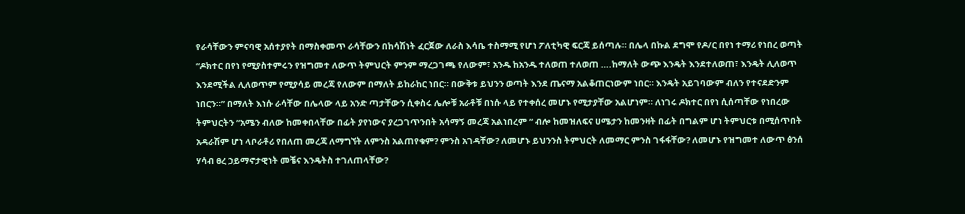የራሳቸውን ምናባዊ አሰተያየት በማስቀመጥ ራሳቸውን በከሳሽነት ፈርጀው ለራስ እሳቤ ተስማሚ የሆነ ፖለቲካዊ ፍርጃ ይሰጣሉ። በሌላ በኩል ደግሞ የዶ/ር በየነ ተማሪ የነበረ ወጣት “ዶክተር በየነ የሚያስተምሩን የዝግመተ ለውጥ ትምህርት ምንም ማረጋገጫ የለውም፣ አንዱ ከአንዱ ተለወጠ ተለወጠ ….ከማለት ውጭ እንዴት እንደተለወጠ፣ እንዴት ሊለወጥ እንደሚችል ሊለወጥም የሚያሳይ መረጃ የለውም በማለት ይከራከር ነበር። በውቅቱ ይህንን ወጣት እንደ ጤናማ አልቆጠርነውም ነበር። እንዴት አይገባውም ብለን የተናደድንም ነበርን።” በማለት እነሱ ራሳቸው በሌላው ላይ አንድ ጣታቸውን ሲቀስሩ ሌሎቹ አራቶቹ በነሱ ላይ የተቀሰረ መሆኑ የሚታያቸው አልሆነም። ለነገሩ ዶክተር በየነ ሲሰጣቸው የነበረው ትምህርትን “አሜን ብለው ከመቀበላቸው በፊት ያየነውና ያረጋገጥንበት አሳማኝ መረጃ አልነበረም “ ብሎ ከመዝለፍና ሀሜታን ከመንዛት በፊት በግልም ሆነ ትምህርቱ በሚሰጥበት አዳራሽም ሆነ ላቦራቶሪ የበለጠ መረጃ ለማግኘት ለምንስ አልጠየቁም? ምንስ አገዳቸው? ለመሆኑ ይህንንስ ትምህርት ለመማር ምንስ ገፋፋቸው? ለመሆኑ የዝግመተ ለውጥ ፅንሰ ሃሳብ ፀረ ኃይማኖታዊነት መቼና እንዴትስ ተገለጠላቸው?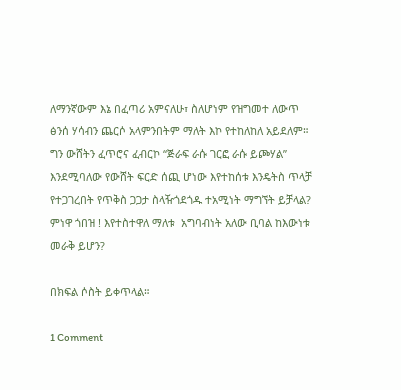ለማንኛውም እኔ በፈጣሪ አምናለሁ፣ ስለሆነም የዝግመተ ለውጥ ፅንሰ ሃሳብን ጨርሶ አላምንበትም ማለት እኮ የተከለከለ አይደለም። ግን ውሸትን ፈጥሮና ፈብርኮ “ጅራፍ ራሱ ገርፎ ራሱ ይጮሃል” እንደሚባለው የውሸት ፍርድ ሰጪ ሆነው እየተከሰቱ እንዴትስ ጥላቻ የተጋገረበት የጥቅስ ጋጋታ ስላዥጎደጎዱ ተአሚነት ማግኘት ይቻላል? ምነዋ ጎበዝ ! እየተስተዋለ ማለቱ  አግባብነት አለው ቢባል ከእውነቱ መራቅ ይሆን?

በክፍል ሶስት ይቀጥላል።

1 Comment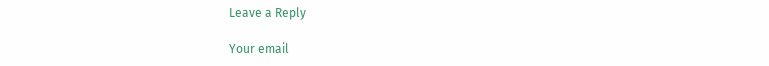Leave a Reply

Your email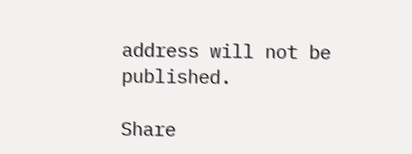address will not be published.

Share